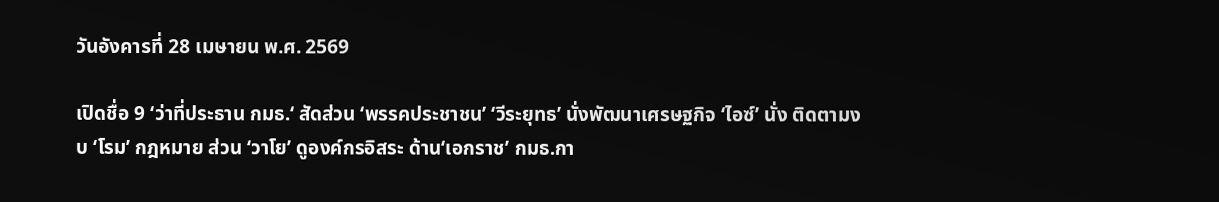วันอังคารที่ 28 เมษายน พ.ศ. 2569

เปิดชื่อ 9 ‘ว่าที่ประธาน กมธ.‘ สัดส่วน ‘พรรคประชาชน’ ‘วีระยุทธ’ นั่งพัฒนาเศรษฐกิจ ‘ไอซ์’ นั่ง ติดตามงบ ‘โรม’ กฎหมาย ส่วน ‘วาโย’ ดูองค์กรอิสระ ด้าน‘เอกราช’ กมธ.กา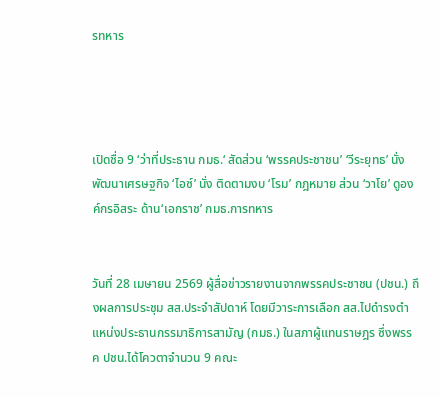รทหาร




เปิดชื่อ 9 ‘ว่าที่ประธาน กมธ.‘ สัดส่วน ‘พรรคประชาชน’ ‘วีระยุทธ’ นั่งพัฒนาเศรษฐกิจ ‘ไอซ์’ นั่ง ติดตามงบ ‘โรม’ กฎหมาย ส่วน ‘วาโย’ ดูองค์กรอิสระ ด้าน‘เอกราช’ กมธ.การทหาร


วันที่ 28 เมษายน 2569 ผู้สื่อข่าวรายงานจากพรรคประชาชน (ปชน.) ถึงผลการประชุม สส.ประจำสัปดาห์ โดยมีวาระการเลือก สส.ไปดำรงตำแหน่งประธานกรรมาธิการสามัญ (กมธ.) ในสภาผู้แทนราษฎร ซึ่งพรรค ปชน.ได้โควตาจำนวน 9 คณะ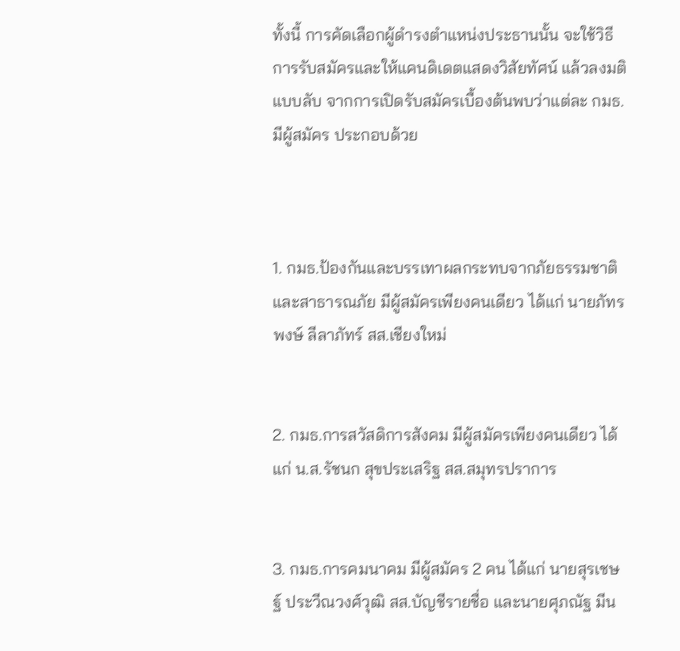ทั้งนี้ การคัดเลือกผู้ดำรงตำแหน่งประธานนั้น จะใช้วิธีการรับสมัครและให้แคนดิเดตแสดงวิสัยทัศน์ แล้วลงมติแบบลับ จากการเปิดรับสมัครเบื้องต้นพบว่าแต่ละ กมธ.มีผู้สมัคร ประกอบด้วย



1. กมธ.ป้องกันและบรรเทาผลกระทบจากภัยธรรมชาติและสาธารณภัย มีผู้สมัครเพียงคนเดียว ได้แก่ นายภัทรพงษ์ ลีลาภัทร์ สส.เชียงใหม่


2. กมธ.การสวัสดิการสังคม มีผู้สมัครเพียงคนเดียว ได้แก่ น.ส.รัชนก สุขประเสริฐ สส.สมุทรปราการ


3. กมธ.การคมนาคม มีผู้สมัคร 2 คน ได้แก่ นายสุรเชษฐ์ ประวีณวงศ์วุฒิ สส.บัญชีรายชื่อ และนายศุภณัฐ มีน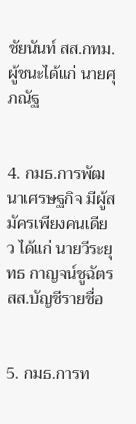ชัยนันท์ สส.กทม. ผู้ชนะได้แก่ นายศุภณัฐ


4. กมธ.การพัฒนาเศรษฐกิจ มีผู้สมัครเพียงคนเดียว ได้แก่ นายวีระยุทธ กาญจน์ชูฉัตร สส.บัญชีรายชื่อ


5. กมธ.การท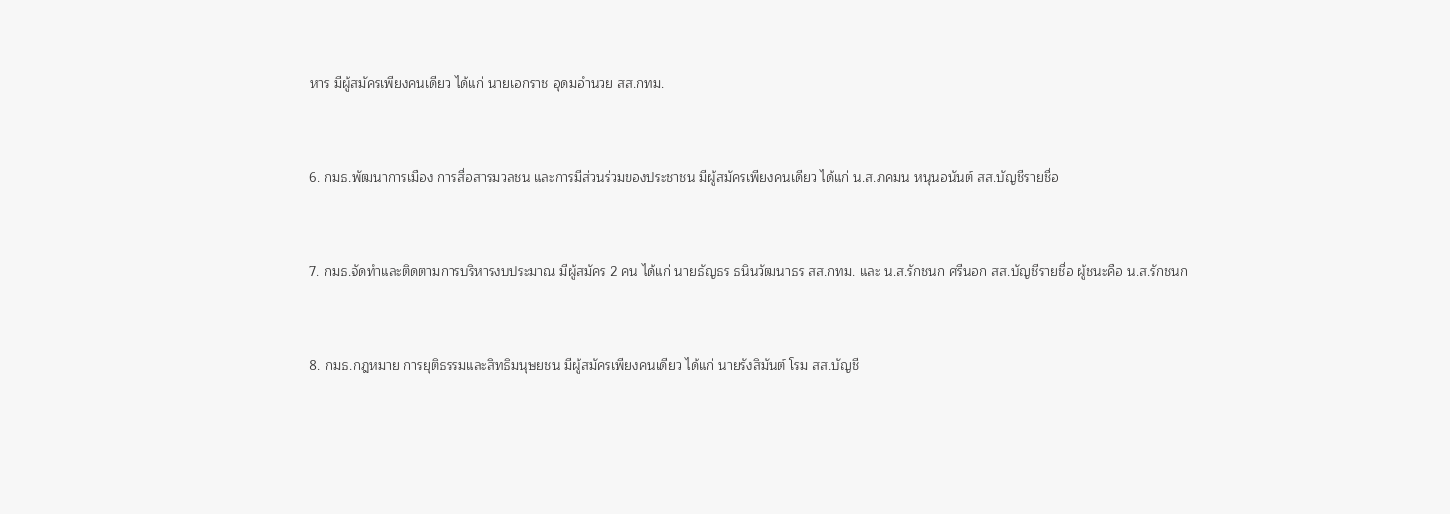หาร มีผู้สมัครเพียงคนเดียว ได้แก่ นายเอกราช อุดมอำนวย สส.กทม.


6. กมธ.พัฒนาการเมือง การสื่อสารมวลชน และการมีส่วนร่วมของประชาชน มีผู้สมัครเพียงคนเดียว ได้แก่ น.ส.ภคมน หนุนอนันต์ สส.บัญชีรายชื่อ


7. กมธ.จัดทำและติดตามการบริหารงบประมาณ มีผู้สมัคร 2 คน ได้แก่ นายธัญธร ธนินวัฒนาธร สส.กทม. และ น.ส.รักชนก ศรีนอก สส.บัญชีรายชื่อ ผู้ชนะคือ น.ส.รักชนก


8. กมธ.กฎหมาย การยุติธรรมและสิทธิมนุษยชน มีผู้สมัครเพียงคนเดียว ได้แก่ นายรังสิมันต์ โรม สส.บัญชี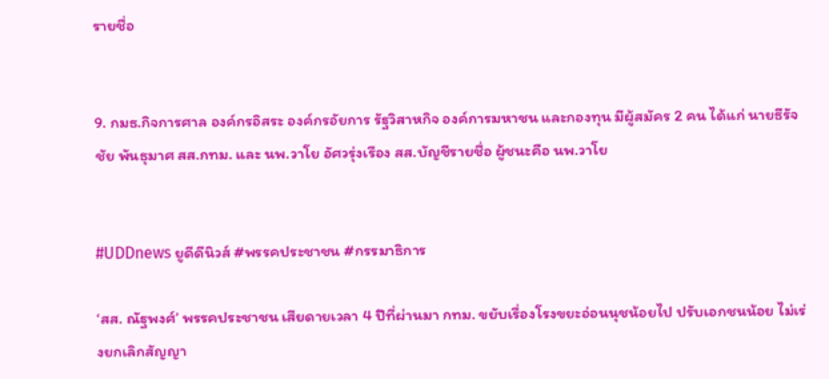รายชื่อ


9. กมธ.กิจการศาล องค์กรอิสระ องค์กรอัยการ รัฐวิสาหกิจ องค์การมหาชน และกองทุน มีผู้สมัคร 2 คน ได้แก่ นายธีรัจชัย พันธุมาศ สส.กทม. และ นพ.วาโย อัศวรุ่งเรือง สส.บัญชีรายชื่อ ผู้ชนะคือ นพ.วาโย


#UDDnews ยูดีดีนิวส์ #พรรคประชาชน #กรรมาธิการ

‘สส. ณัฐพงศ์’ พรรคประชาชน เสียดายเวลา 4 ปีที่ผ่านมา กทม. ขยับเรื่องโรงขยะอ่อนนุชน้อยไป ปรับเอกชนน้อย ไม่เร่งยกเลิกสัญญา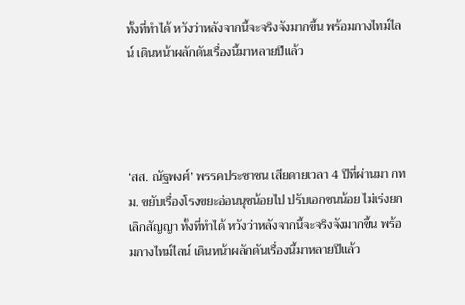ทั้งที่ทำได้ หวังว่าหลังจากนี้จะจริงจังมากขึ้น พร้อมกางไทม์ไลน์ เดินหน้าผลักดันเรื่องนี้มาหลายปีแล้ว




‘สส. ณัฐพงศ์’ พรรคประชาชน เสียดายเวลา 4 ปีที่ผ่านมา กทม. ขยับเรื่องโรงขยะอ่อนนุชน้อยไป ปรับเอกชนน้อย ไม่เร่งยกเลิกสัญญา ทั้งที่ทำได้ หวังว่าหลังจากนี้จะจริงจังมากขึ้น พร้อมกางไทม์ไลน์ เดินหน้าผลักดันเรื่องนี้มาหลายปีแล้ว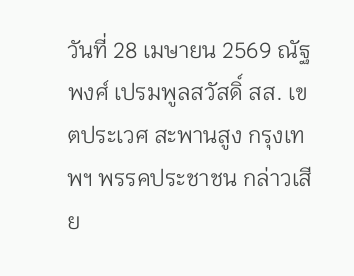วันที่ 28 เมษายน 2569 ณัฐพงศ์ เปรมพูลสวัสดิ์ สส. เขตประเวศ สะพานสูง กรุงเทพฯ พรรคประชาชน กล่าวเสีย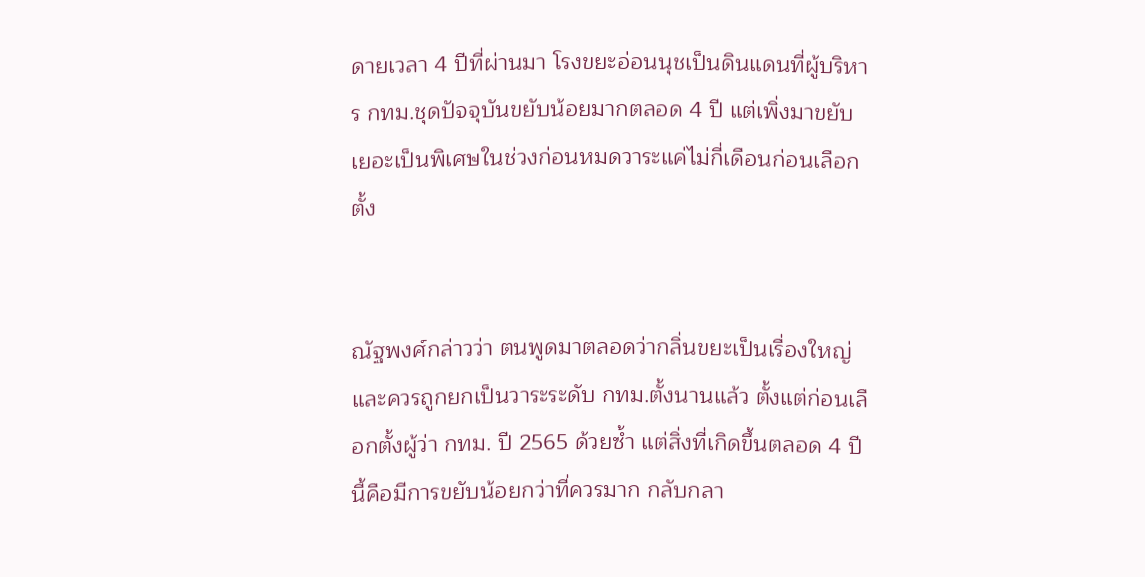ดายเวลา 4 ปีที่ผ่านมา โรงขยะอ่อนนุชเป็นดินแดนที่ผู้บริหาร กทม.ชุดปัจจุบันขยับน้อยมากตลอด 4 ปี แต่เพิ่งมาขยับเยอะเป็นพิเศษในช่วงก่อนหมดวาระแค่ไม่กี่เดือนก่อนเลือกตั้ง


ณัฐพงศ์กล่าวว่า ตนพูดมาตลอดว่ากลิ่นขยะเป็นเรื่องใหญ่ และควรถูกยกเป็นวาระระดับ กทม.ตั้งนานแล้ว ตั้งแต่ก่อนเลือกตั้งผู้ว่า กทม. ปี 2565 ด้วยซ้ำ แต่สิ่งที่เกิดขึ้นตลอด 4 ปีนี้คือมีการขยับน้อยกว่าที่ควรมาก กลับกลา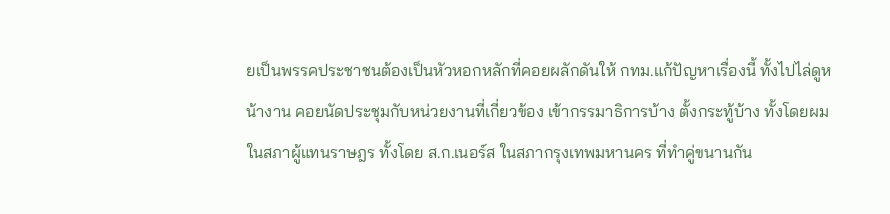ยเป็นพรรคประชาชนต้องเป็นหัวหอกหลักที่คอยผลักดันให้ กทม.แก้ปัญหาเรื่องนี้ ทั้งไปไล่ดูหน้างาน คอยนัดประชุมกับหน่วยงานที่เกี่ยวข้อง เข้ากรรมาธิการบ้าง ตั้งกระทู้บ้าง ทั้งโดยผม ในสภาผู้แทนราษฎร ทั้งโดย ส.ก.เนอร์ส ในสภากรุงเทพมหานคร ที่ทำคู่ขนานกัน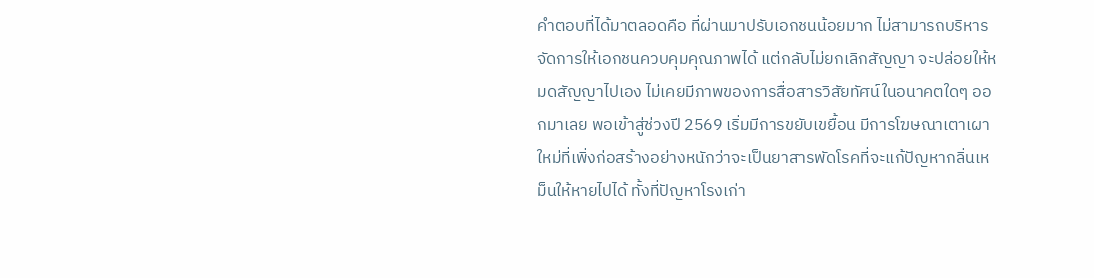คำตอบที่ได้มาตลอดคือ ที่ผ่านมาปรับเอกชนน้อยมาก ไม่สามารถบริหารจัดการให้เอกชนควบคุมคุณภาพได้ แต่กลับไม่ยกเลิกสัญญา จะปล่อยให้หมดสัญญาไปเอง ไม่เคยมีภาพของการสื่อสารวิสัยทัศน์ในอนาคตใดๆ ออกมาเลย พอเข้าสู่ช่วงปี 2569 เริ่มมีการขยับเขยื้อน มีการโฆษณาเตาเผาใหม่ที่เพิ่งก่อสร้างอย่างหนักว่าจะเป็นยาสารพัดโรคที่จะแก้ปัญหากลิ่นเหม็นให้หายไปได้ ทั้งที่ปัญหาโรงเก่า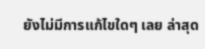ยังไม่มีการแก้ไขใดๆ เลย ล่าสุด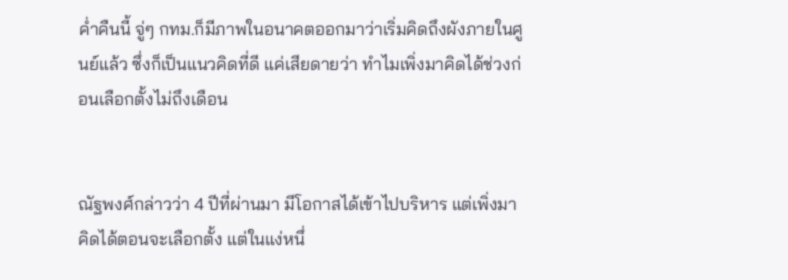ค่ำคืนนี้ จู่ๆ กทม.ก็มีภาพในอนาคตออกมาว่าเริ่มคิดถึงผังภายในศูนย์แล้ว ซึ่งก็เป็นแนวคิดที่ดี แค่เสียดายว่า ทำไมเพิ่งมาคิดได้ช่วงก่อนเลือกตั้งไม่ถึงเดือน


ณัฐพงศ์กล่าวว่า 4 ปีที่ผ่านมา มีโอกาสได้เข้าไปบริหาร แต่เพิ่งมาคิดได้ตอนจะเลือกตั้ง แต่ในแง่หนึ่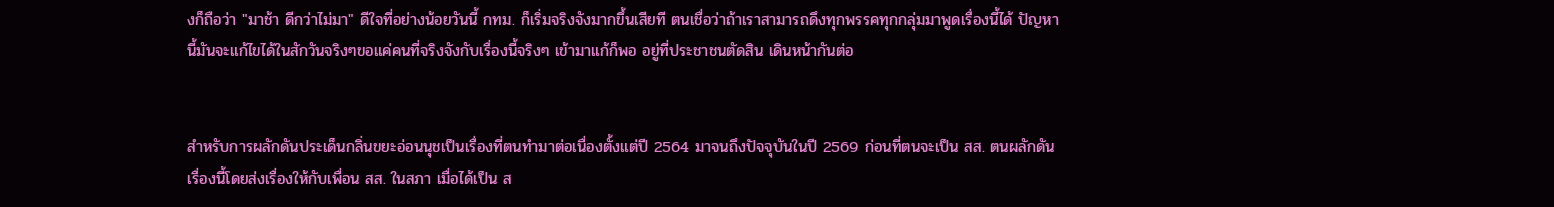งก็ถือว่า "มาช้า ดีกว่าไม่มา" ดีใจที่อย่างน้อยวันนี้ กทม. ก็เริ่มจริงจังมากขึ้นเสียที ตนเชื่อว่าถ้าเราสามารถดึงทุกพรรคทุกกลุ่มมาพูดเรื่องนี้ได้ ปัญหานี้มันจะแก้ไขได้ในสักวันจริงๆขอแค่คนที่จริงจังกับเรื่องนี้จริงๆ เข้ามาแก้ก็พอ อยู่ที่ประชาชนตัดสิน เดินหน้ากันต่อ


สำหรับการผลักดันประเด็นกลิ่นขยะอ่อนนุชเป็นเรื่องที่ตนทำมาต่อเนื่องตั้งแต่ปี 2564 มาจนถึงปัจจุบันในปี 2569 ก่อนที่ตนจะเป็น สส. ตนผลักดันเรื่องนี้โดยส่งเรื่องให้กับเพื่อน สส. ในสภา เมื่อได้เป็น ส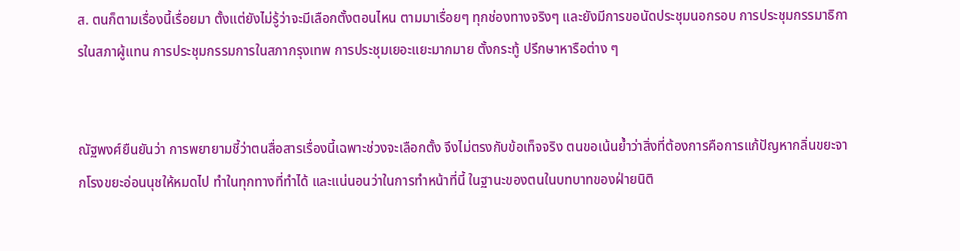ส. ตนก็ตามเรื่องนี้เรื่อยมา ตั้งแต่ยังไม่รู้ว่าจะมีเลือกตั้งตอนไหน ตามมาเรื่อยๆ ทุกช่องทางจริงๆ และยังมีการขอนัดประชุมนอกรอบ การประชุมกรรมาธิการในสภาผู้แทน การประชุมกรรมการในสภากรุงเทพ การประชุมเยอะแยะมากมาย ตั้งกระทู้ ปรึกษาหารือต่าง ๆ


ณัฐพงศ์ยืนยันว่า การพยายามชี้ว่าตนสื่อสารเรื่องนี้เฉพาะช่วงจะเลือกตั้ง จึงไม่ตรงกับข้อเท็จจริง ตนขอเน้นย้ำว่าสิ่งที่ต้องการคือการแก้ปัญหากลิ่นขยะจากโรงขยะอ่อนนุชให้หมดไป ทำในทุกทางที่ทำได้ และแน่นอนว่าในการทำหน้าที่นี้ ในฐานะของตนในบทบาทของฝ่ายนิติ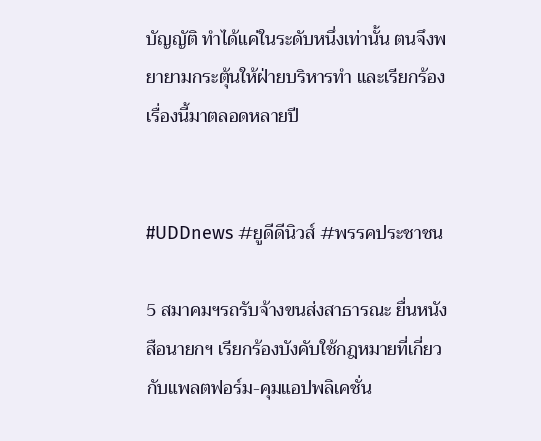บัญญัติ ทำได้แค่ในระดับหนึ่งเท่านั้น ตนจึงพยายามกระตุ้นให้ฝ่ายบริหารทำ และเรียกร้องเรื่องนี้มาตลอดหลายปี


#UDDnews #ยูดีดีนิวส์ #พรรคประชาชน

5 สมาคมฯรถรับจ้างขนส่งสาธารณะ ยื่นหนังสือนายกฯ เรียกร้องบังคับใช้กฎหมายที่เกี่ยวกับแพลตฟอร์ม-คุมแอปพลิเคชั่น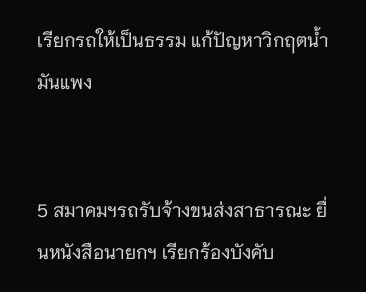เรียกรถให้เป็นธรรม แก้ปัญหาวิกฤตน้ำมันแพง


5 สมาคมฯรถรับจ้างขนส่งสาธารณะ ยื่นหนังสือนายกฯ เรียกร้องบังคับ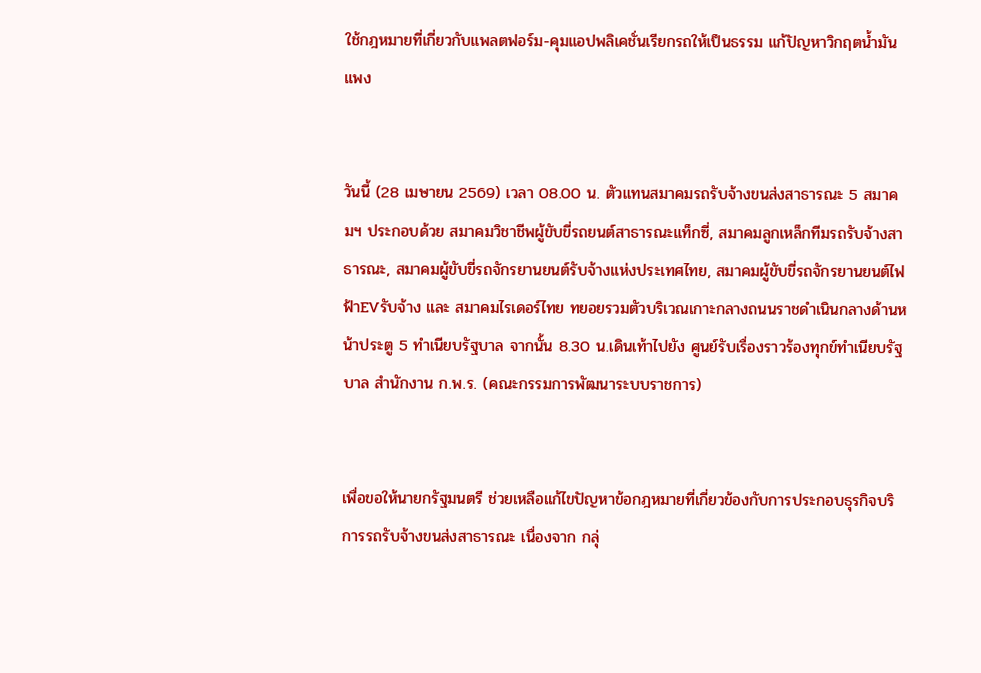ใช้กฎหมายที่เกี่ยวกับแพลตฟอร์ม-คุมแอปพลิเคชั่นเรียกรถให้เป็นธรรม แก้ปัญหาวิกฤตน้ำมันแพง


วันนี้ (28 เมษายน 2569) เวลา 08.00 น. ตัวแทนสมาคมรถรับจ้างขนส่งสาธารณะ 5 สมาคมฯ ประกอบด้วย สมาคมวิชาชีพผู้ขับขี่รถยนต์สาธารณะแท็กซี่, สมาคมลูกเหล็กทีมรถรับจ้างสาธารณะ, สมาคมผู้ขับขี่รถจักรยานยนต์รับจ้างแห่งประเทศไทย, สมาคมผู้ขับขี่รถจักรยานยนต์ไฟฟ้าEVรับจ้าง และ สมาคมไรเดอร์ไทย ทยอยรวมตัวบริเวณเกาะกลางถนนราชดำเนินกลางด้านหน้าประตู 5 ทำเนียบรัฐบาล จากนั้น 8.30 น.เดินเท้าไปยัง ศูนย์รับเรื่องราวร้องทุกข์ทำเนียบรัฐบาล สำนักงาน ก.พ.ร. (คณะกรรมการพัฒนาระบบราชการ)


เพื่อขอให้นายกรัฐมนตรี ช่วยเหลือแก้ไขปัญหาข้อกฎหมายที่เกี่ยวข้องกับการประกอบธุรกิจบริการรถรับจ้างขนส่งสาธารณะ เนื่องจาก กลุ่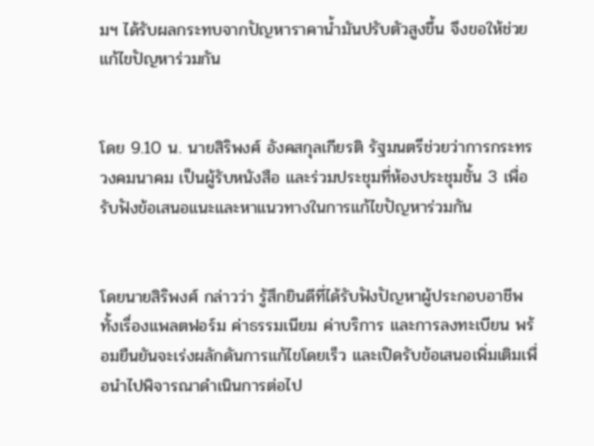มฯ ได้รับผลกระทบจากปัญหาราคาน้ำมันปรับตัวสูงขึ้น จึงขอให้ช่วยแก้ไขปัญหาร่วมกัน


โดย 9.10 น. นายสิริพงศ์ อังคสกุลเกียรติ รัฐมนตรีช่วยว่าการกระทรวงคมนาคม เป็นผู้รับหนังสือ และร่วมประชุมที่ห้องประชุมชั้น 3 เพื่อรับฟังข้อเสนอแนะและหาแนวทางในการแก้ไขปัญหาร่วมกัน


โดยนายสิริพงศ์ กล่าวว่า รู้สึกยินดีที่ได้รับฟังปัญหาผู้ประกอบอาชีพ ทั้งเรื่องแพลตฟอร์ม ค่าธรรมเนียม ค่าบริการ และการลงทะเบียน พร้อมยืนยันจะเร่งผลักดันการแก้ไขโดยเร็ว และเปิดรับข้อเสนอเพิ่มเติมเพื่อนำไปพิจารณาดำเนินการต่อไป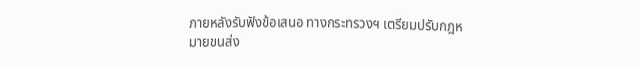ภายหลังรับฟังข้อเสนอ ทางกระทรวงฯ เตรียมปรับกฎหมายขนส่ง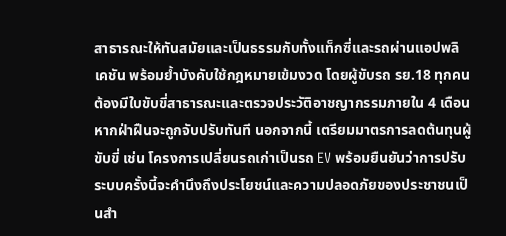สาธารณะให้ทันสมัยและเป็นธรรมกับทั้งแท็กซี่และรถผ่านแอปพลิเคชัน พร้อมย้ำบังคับใช้กฎหมายเข้มงวด โดยผู้ขับรถ รย.18 ทุกคน ต้องมีใบขับขี่สาธารณะและตรวจประวัติอาชญากรรมภายใน 4 เดือน หากฝ่าฝืนจะถูกจับปรับทันที นอกจากนี้ เตรียมมาตรการลดต้นทุนผู้ขับขี่ เช่น โครงการเปลี่ยนรถเก่าเป็นรถ EV พร้อมยืนยันว่าการปรับระบบครั้งนี้จะคำนึงถึงประโยชน์และความปลอดภัยของประชาชนเป็นสำ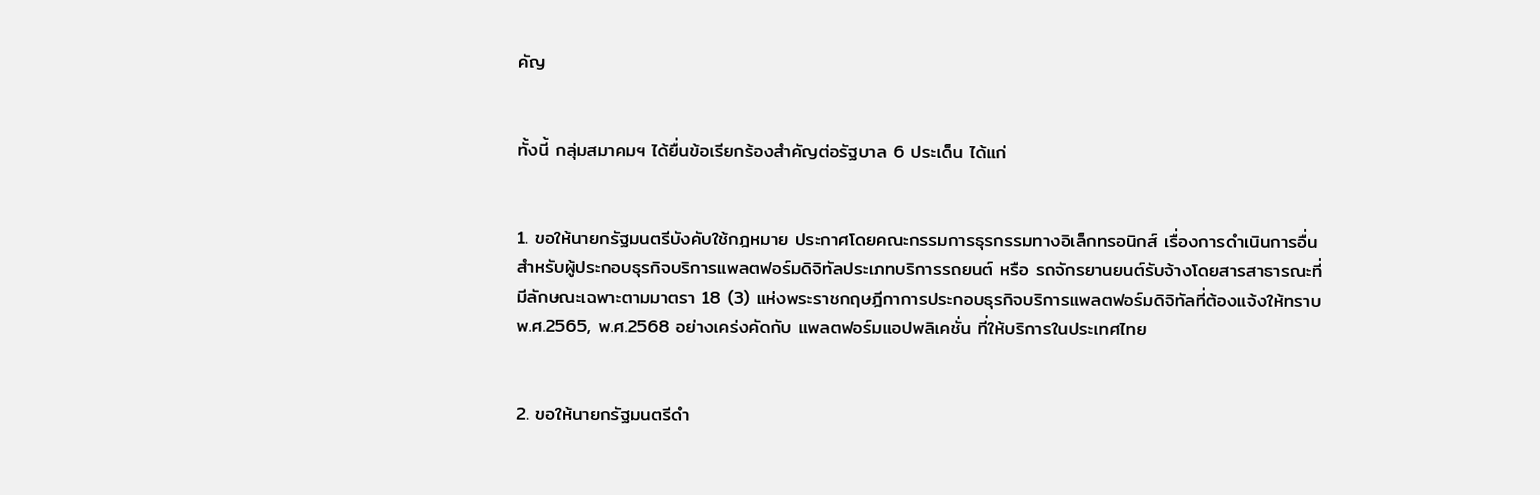คัญ


ทั้งนี้ กลุ่มสมาคมฯ ได้ยื่นข้อเรียกร้องสำคัญต่อรัฐบาล 6 ประเด็น ได้แก่


1. ขอให้นายกรัฐมนตรีบังคับใช้กฎหมาย ประกาศโดยคณะกรรมการธุรกรรมทางอิเล็กทรอนิกส์ เรื่องการดำเนินการอื่นสำหรับผู้ประกอบธุรกิจบริการแพลตฟอร์มดิจิทัลประเภทบริการรถยนต์ หรือ รถจักรยานยนต์รับจ้างโดยสารสาธารณะที่มีลักษณะเฉพาะตามมาตรา 18 (3) แห่งพระราชกฤษฎีกาการประกอบธุรกิจบริการแพลตฟอร์มดิจิทัลที่ต้องแจ้งให้ทราบ พ.ศ.2565, พ.ศ.2568 อย่างเคร่งคัดกับ แพลตฟอร์มแอปพลิเคชั่น ที่ให้บริการในประเทศไทย


2. ขอให้นายกรัฐมนตรีดำ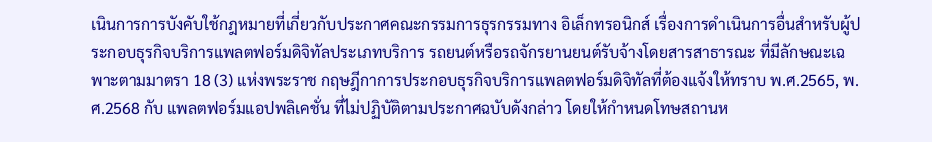เนินการการบังคับใช้กฎหมายที่เกี่ยวกับประกาศคณะกรรมการธุรกรรมทาง อิเล็กทรอนิกส์ เรื่องการดำเนินการอื่นสำหรับผู้ประกอบธุรกิจบริการแพลตฟอร์มดิจิทัลประเภทบริการ รถยนต์หรือรถจักรยานยนต์รับจ้างโดยสารสาธารณะ ที่มีลักษณะเฉพาะตามมาตรา 18 (3) แห่งพระราช กฤษฎีกาการประกอบธุรกิจบริการแพลตฟอร์มดิจิทัลที่ต้องแจ้งให้ทราบ พ.ศ.2565, พ.ศ.2568 กับ แพลตฟอร์มแอปพลิเคชั่น ที่ไม่ปฏิบัติตามประกาศฉบับดังกล่าว โดยให้กำหนดโทษสถานห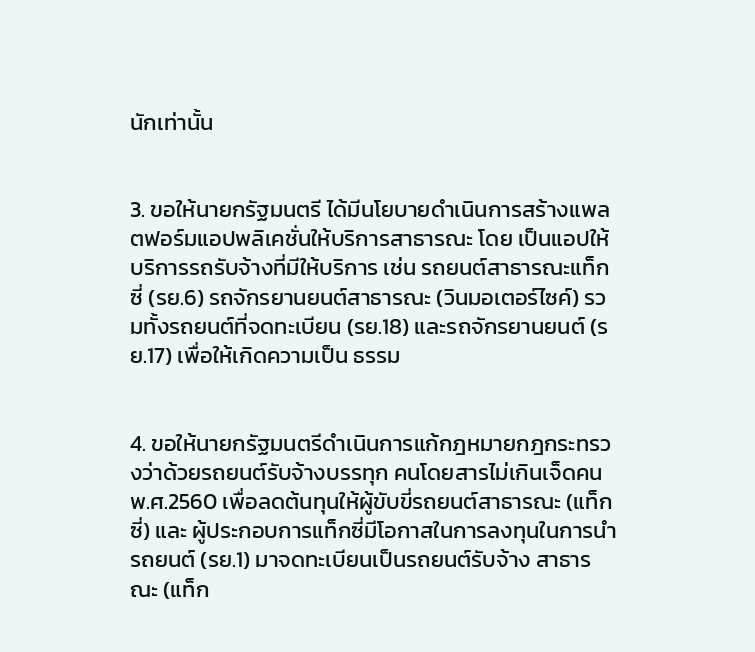นักเท่านั้น


3. ขอให้นายกรัฐมนตรี ได้มีนโยบายดำเนินการสร้างแพลตฟอร์มแอปพลิเคชั่นให้บริการสาธารณะ โดย เป็นแอปให้บริการรถรับจ้างที่มีให้บริการ เช่น รถยนต์สาธารณะแท็กซี่ (รย.6) รถจักรยานยนต์สาธารณะ (วินมอเตอร์ไซค์) รวมทั้งรถยนต์ที่จดทะเบียน (รย.18) และรถจักรยานยนต์ (รย.17) เพื่อให้เกิดความเป็น ธรรม


4. ขอให้นายกรัฐมนตรีดำเนินการแก้กฎหมายกฎกระทรวงว่าด้วยรถยนต์รับจ้างบรรทุก คนโดยสารไม่เกินเจ็ดคน พ.ศ.2560 เพื่อลดต้นทุนให้ผู้ขับขี่รถยนต์สาธารณะ (แท็กซี่) และ ผู้ประกอบการแท็กซี่มีโอกาสในการลงทุนในการนำรถยนต์ (รย.1) มาจดทะเบียนเป็นรถยนต์รับจ้าง สาธารณะ (แท็ก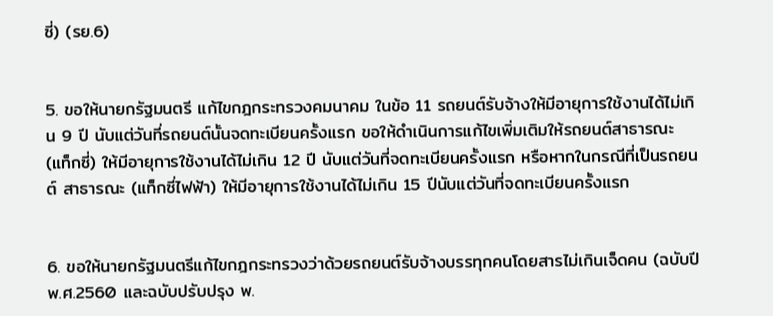ซี่) (รย.6)


5. ขอให้นายกรัฐมนตรี แก้ไขกฎกระทรวงคมนาคม ในข้อ 11 รถยนต์รับจ้างให้มีอายุการใช้งานได้ไม่เกิน 9 ปี นับแต่วันที่รถยนต์นั้นจดทะเบียนครั้งแรก ขอให้ดำเนินการแก้ไขเพิ่มเติมให้รถยนต์สาธารณะ (แท็กซี่) ให้มีอายุการใช้งานได้ไม่เกิน 12 ปี นับแต่วันที่จดทะเบียนครั้งแรก หรือหากในกรณีที่เป็นรถยนต์ สาธารณะ (แท็กซี่ไฟฟ้า) ให้มีอายุการใช้งานได้ไม่เกิน 15 ปีนับแต่วันที่จดทะเบียนครั้งแรก


6. ขอให้นายกรัฐมนตรีแก้ไขกฎกระทรวงว่าด้วยรถยนต์รับจ้างบรรทุกคนโดยสารไม่เกินเจ็ดคน (ฉบับปี พ.ศ.2560 และฉบับปรับปรุง พ.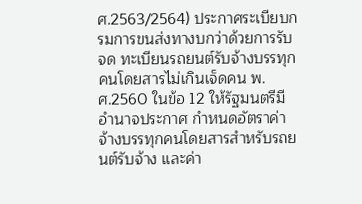ศ.2563/2564) ประกาศระเบียบกรมการขนส่งทางบกว่าด้วยการรับจด ทะเบียนรถยนต์รับจ้างบรรทุกคนโดยสารไม่เกินเจ็ดคน พ.ศ.2560 ในข้อ 12 ให้รัฐมนตรีมีอำนาจประกาศ กำหนดอัตราค่าจ้างบรรทุกคนโดยสารสำหรับรถยนต์รับจ้าง และค่า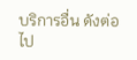บริการอื่น ดังต่อไป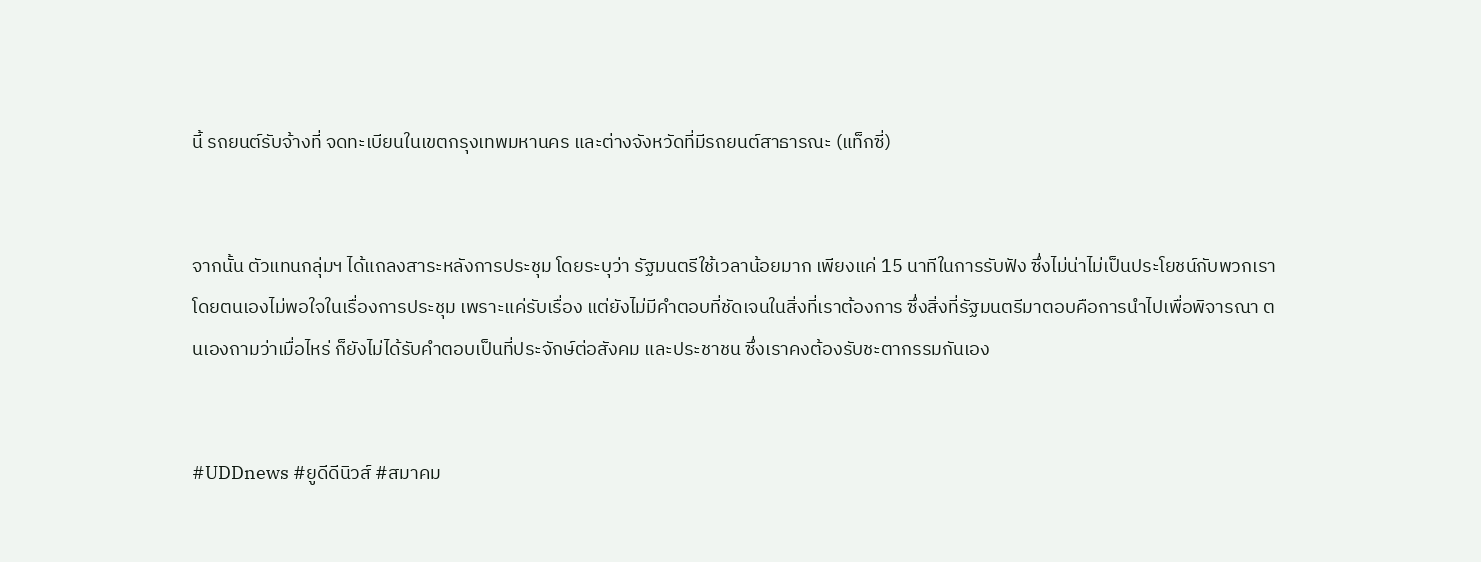นี้ รถยนต์รับจ้างที่ จดทะเบียนในเขตกรุงเทพมหานคร และต่างจังหวัดที่มีรถยนต์สาธารณะ (แท็กซี่)


จากนั้น ตัวแทนกลุ่มฯ ได้แถลงสาระหลังการประชุม โดยระบุว่า รัฐมนตรีใช้เวลาน้อยมาก เพียงแค่ 15 นาทีในการรับฟัง ซึ่งไม่น่าไม่เป็นประโยชน์กับพวกเรา โดยตนเองไม่พอใจในเรื่องการประชุม เพราะแค่รับเรื่อง แต่ยังไม่มีคำตอบที่ชัดเจนในสิ่งที่เราต้องการ ซึ่งสิ่งที่รัฐมนตรีมาตอบคือการนำไปเพื่อพิจารณา ตนเองถามว่าเมื่อไหร่ ก็ยังไม่ได้รับคำตอบเป็นที่ประจักษ์ต่อสังคม และประชาชน ซึ่งเราคงต้องรับชะตากรรมกันเอง


#UDDnews #ยูดีดีนิวส์ #สมาคม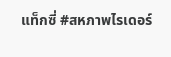แท็กซี่ #สหภาพไรเดอร์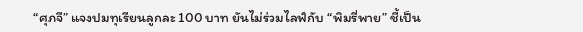“ศุภจี” แจงปมทุเรียนลูกละ 100 บาท ยันไม่ร่วมไลฟ์กับ “พิมรี่พาย” ชี้เป็น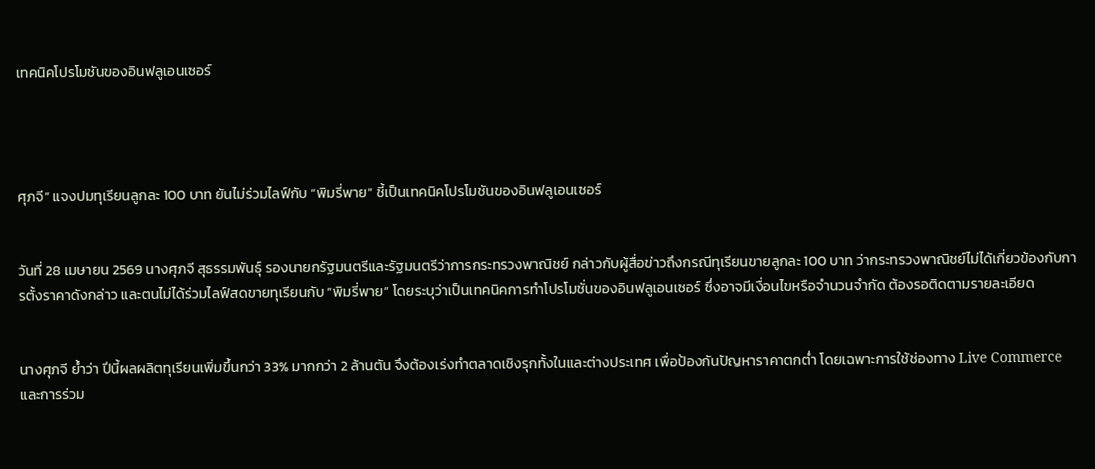เทคนิคโปรโมชันของอินฟลูเอนเซอร์




ศุภจี” แจงปมทุเรียนลูกละ 100 บาท ยันไม่ร่วมไลฟ์กับ “พิมรี่พาย” ชี้เป็นเทคนิคโปรโมชันของอินฟลูเอนเซอร์


วันที่ 28 เมษายน 2569 นางศุภจี สุธรรมพันธุ์ รองนายกรัฐมนตรีและรัฐมนตรีว่าการกระทรวงพาณิชย์ กล่าวกับผู้สื่อข่าวถึงกรณีทุเรียนขายลูกละ 100 บาท ว่ากระทรวงพาณิชย์ไม่ได้เกี่ยวข้องกับการตั้งราคาดังกล่าว และตนไม่ได้ร่วมไลฟ์สดขายทุเรียนกับ “พิมรี่พาย” โดยระบุว่าเป็นเทคนิคการทำโปรโมชั่นของอินฟลูเอนเซอร์ ซึ่งอาจมีเงื่อนไขหรือจำนวนจำกัด ต้องรอติดตามรายละเอียด


นางศุภจี ย้ำว่า ปีนี้ผลผลิตทุเรียนเพิ่มขึ้นกว่า 33% มากกว่า 2 ล้านตัน จึงต้องเร่งทำตลาดเชิงรุกทั้งในและต่างประเทศ เพื่อป้องกันปัญหาราคาตกต่ำ โดยเฉพาะการใช้ช่องทาง Live Commerce และการร่วม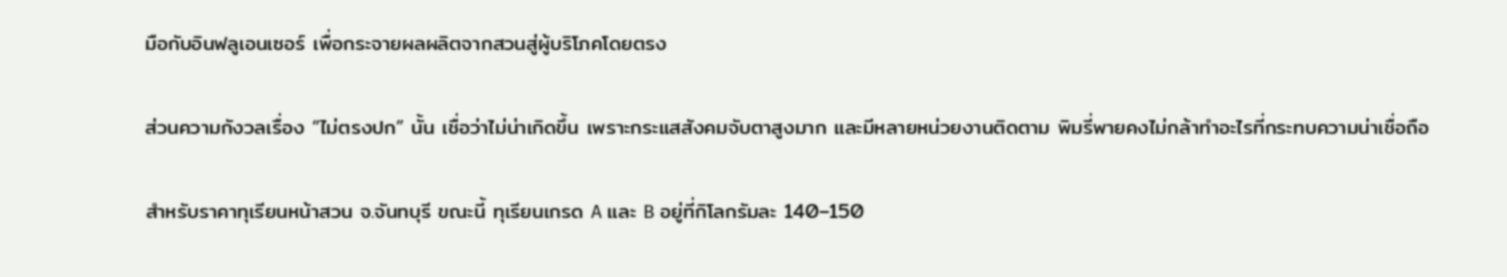มือกับอินฟลูเอนเซอร์ เพื่อกระจายผลผลิตจากสวนสู่ผู้บริโภคโดยตรง


ส่วนความกังวลเรื่อง “ไม่ตรงปก” นั้น เชื่อว่าไม่น่าเกิดขึ้น เพราะกระแสสังคมจับตาสูงมาก และมีหลายหน่วยงานติดตาม พิมรี่พายคงไม่กล้าทำอะไรที่กระทบความน่าเชื่อถือ


สำหรับราคาทุเรียนหน้าสวน จ.จันทบุรี ขณะนี้ ทุเรียนเกรด A และ B อยู่ที่กิโลกรัมละ 140–150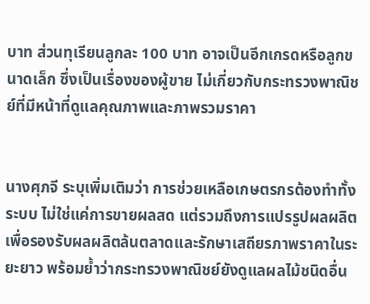บาท ส่วนทุเรียนลูกละ 100 บาท อาจเป็นอีกเกรดหรือลูกขนาดเล็ก ซึ่งเป็นเรื่องของผู้ขาย ไม่เกี่ยวกับกระทรวงพาณิชย์ที่มีหน้าที่ดูแลคุณภาพและภาพรวมราคา


นางศุภจี ระบุเพิ่มเติมว่า การช่วยเหลือเกษตรกรต้องทำทั้งระบบ ไม่ใช่แค่การขายผลสด แต่รวมถึงการแปรรูปผลผลิต เพื่อรองรับผลผลิตล้นตลาดและรักษาเสถียรภาพราคาในระยะยาว พร้อมย้ำว่ากระทรวงพาณิชย์ยังดูแลผลไม้ชนิดอื่น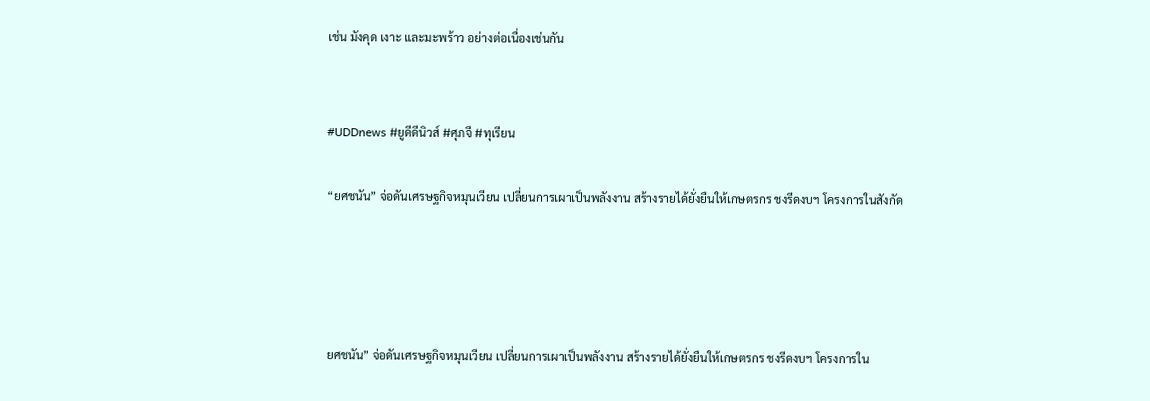เช่น มังคุด เงาะ และมะพร้าว อย่างต่อเนื่องเช่นกัน


#UDDnews #ยูดีดีนิวส์ #ศุภจี #ทุเรียน

“ยศชนัน” จ่อดันเศรษฐกิจหมุนเวียน เปลี่ยนการเผาเป็นพลังงาน สร้างรายได้ยั่งยืนให้เกษตรกร ชงรีดงบฯ โครงการในสังกัด




ยศชนัน” จ่อดันเศรษฐกิจหมุนเวียน เปลี่ยนการเผาเป็นพลังงาน สร้างรายได้ยั่งยืนให้เกษตรกร ชงรีดงบฯ โครงการใน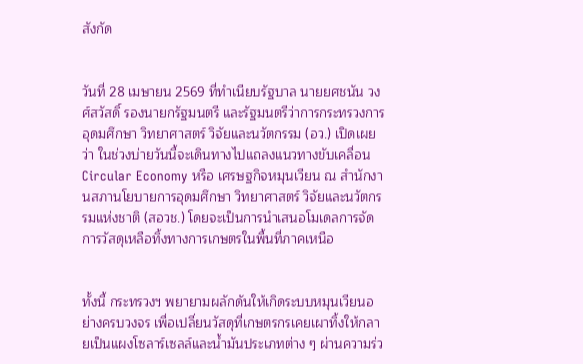สังกัด


วันที่ 28 เมษายน 2569 ที่ทำเนียบรัฐบาล นายยศชนัน วงศ์สวัสดิ์ รองนายกรัฐมนตรี และรัฐมนตรีว่าการกระทรวงการอุดมศึกษา วิทยาศาสตร์ วิจัยและนวัตกรรม (อว.) เปิดเผยว่า ในช่วงบ่ายวันนี้จะเดินทางไปแถลงแนวทางขับเคลื่อน Circular Economy หรือ เศรษฐกิจหมุนเวียน ณ สำนักงานสภานโยบายการอุดมศึกษา วิทยาศาสตร์ วิจัยและนวัตกรรมแห่งชาติ (สอวช.) โดยจะเป็นการนำเสนอโมเดลการจัดการวัสดุเหลือทิ้งทางการเกษตรในพื้นที่ภาคเหนือ


ทั้งนี้ กระทรวงฯ พยายามผลักดันให้เกิดระบบหมุนเวียนอย่างครบวงจร เพื่อเปลี่ยนวัสดุที่เกษตรกรเคยเผาทิ้งให้กลายเป็นแผงโซลาร์เซลล์และน้ำมันประเภทต่าง ๆ ผ่านความร่ว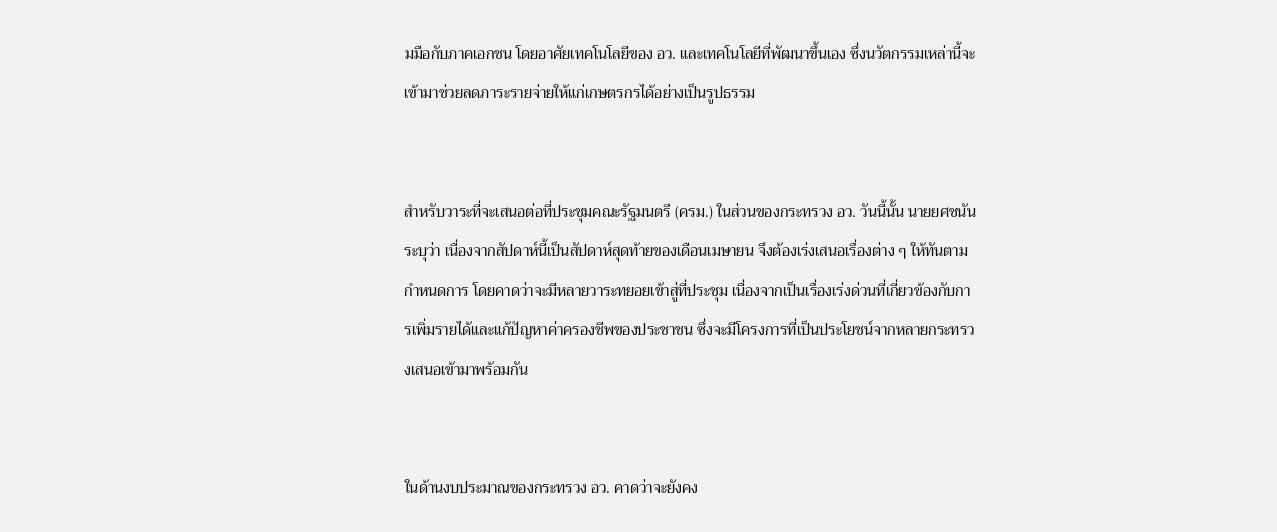มมือกับภาคเอกชน โดยอาศัยเทคโนโลยีของ อว. และเทคโนโลยีที่พัฒนาขึ้นเอง ซึ่งนวัตกรรมเหล่านี้จะเข้ามาช่วยลดภาระรายจ่ายให้แก่เกษตรกรได้อย่างเป็นรูปธรรม


สำหรับวาระที่จะเสนอต่อที่ประชุมคณะรัฐมนตรี (ครม.) ในส่วนของกระทรวง อว. วันนี้นั้น นายยศชนัน ระบุว่า เนื่องจากสัปดาห์นี้เป็นสัปดาห์สุดท้ายของเดือนเมษายน จึงต้องเร่งเสนอเรื่องต่าง ๆ ให้ทันตามกำหนดการ โดยคาดว่าจะมีหลายวาระทยอยเข้าสู่ที่ประชุม เนื่องจากเป็นเรื่องเร่งด่วนที่เกี่ยวข้องกับการเพิ่มรายได้และแก้ปัญหาค่าครองชีพของประชาชน ซึ่งจะมีโครงการที่เป็นประโยชน์จากหลายกระทรวงเสนอเข้ามาพร้อมกัน


ในด้านงบประมาณของกระทรวง อว. คาดว่าจะยังคง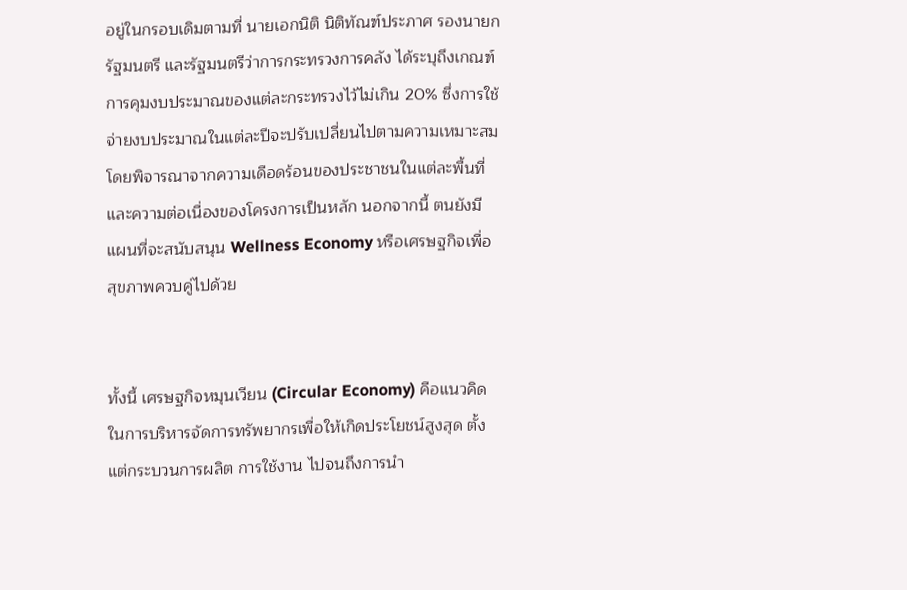อยู่ในกรอบเดิมตามที่ นายเอกนิติ นิติทัณฑ์ประภาศ รองนายกรัฐมนตรี และรัฐมนตรีว่าการกระทรวงการคลัง ได้ระบุถึงเกณฑ์การคุมงบประมาณของแต่ละกระทรวงไว้ไม่เกิน 20% ซึ่งการใช้จ่ายงบประมาณในแต่ละปีจะปรับเปลี่ยนไปตามความเหมาะสม โดยพิจารณาจากความเดือดร้อนของประชาชนในแต่ละพื้นที่และความต่อเนื่องของโครงการเป็นหลัก นอกจากนี้ ตนยังมีแผนที่จะสนับสนุน Wellness Economy หรือเศรษฐกิจเพื่อสุขภาพควบคู่ไปด้วย


ทั้งนี้ เศรษฐกิจหมุนเวียน (Circular Economy) คือแนวคิดในการบริหารจัดการทรัพยากรเพื่อให้เกิดประโยชน์สูงสุด ตั้งแต่กระบวนการผลิต การใช้งาน ไปจนถึงการนำ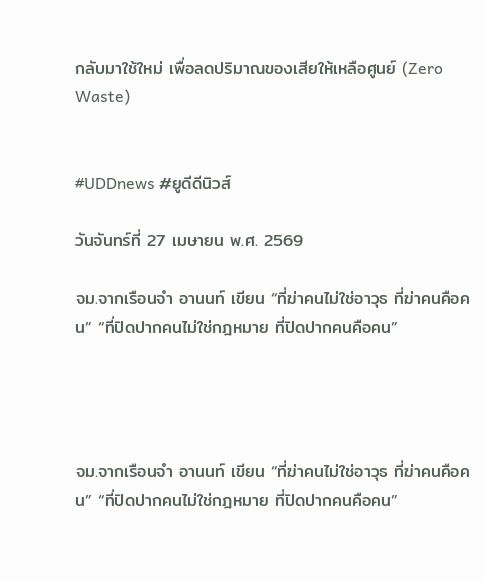กลับมาใช้ใหม่ เพื่อลดปริมาณของเสียให้เหลือศูนย์ (Zero Waste)


#UDDnews #ยูดีดีนิวส์

วันจันทร์ที่ 27 เมษายน พ.ศ. 2569

จม.จากเรือนจำ อานนท์ เขียน “ที่ฆ่าคนไม่ใช่อาวุธ ที่ฆ่าคนคือคน” “ที่ปิดปากคนไม่ใช่กฎหมาย ที่ปิดปากคนคือคน”




จม.จากเรือนจำ อานนท์ เขียน “ที่ฆ่าคนไม่ใช่อาวุธ ที่ฆ่าคนคือคน” “ที่ปิดปากคนไม่ใช่กฎหมาย ที่ปิดปากคนคือคน”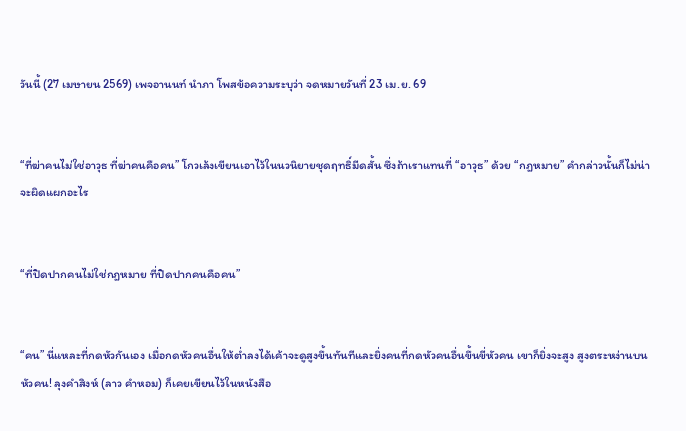วันนี้ (27 เมษายน 2569) เพจอานนท์ นำภา โพสข้อความระบุว่า จดหมายวันที่ 23 เม.ย. 69


“ที่ฆ่าคนไม่ใช่อาวุธ ที่ฆ่าคนคือคน” โกวเล้งเขียนเอาไว้ในนวนิยายชุดฤทธิ์มีดสั้น ซึ่งถ้าเราแทนที่ “อาวุธ” ด้วย “กฎหมาย” คำกล่าวนั้นก็ไม่น่าจะผิดแผกอะไร


“ที่ปิดปากคนไม่ใช่กฎหมาย ที่ปิดปากคนคือคน”


“คน” นี่แหละที่กดหัวกันเอง เมื่อกดหัวคนอื่นให้ต่ำลงได้เค้าจะดูสูงขึ้นทันทีและยิ่งคนที่กดหัวคนอื่นขึ้นขี่หัวคน เขาก็ยิ่งจะสูง สูงตระหง่านบนหัวคน! ลุงคำสิงห์ (ลาว คำหอม) ก็เคยเขียนไว้ในหนังสือ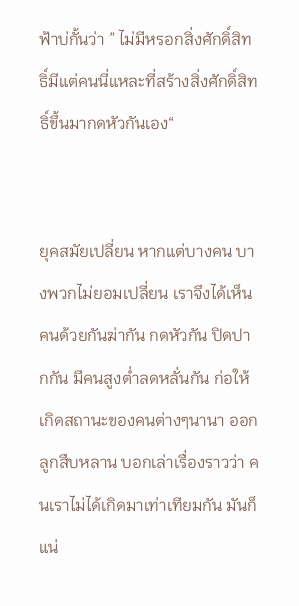ฟ้าบ่กั้นว่า ” ไม่มีหรอกสิ่งศักดิ์สิทธิ์มีแต่คนนี่แหละที่สร้างสิ่งศักดิ์สิทธิ์ขึ้นมากดหัวกันเอง“


ยุคสมัยเปลี่ยน หากแต่บางคน บางพวกไม่ยอมเปลี่ยน เราจึงได้เห็นคนด้วยกันฆ่ากัน กดหัวกัน ปิดปากกัน มีคนสูงต่ำลดหลั่นกัน ก่อให้เกิดสถานะของคนต่างๆนานา ออกลูกสืบหลาน บอกเล่าเรื่องราวว่า คนเราไม่ได้เกิดมาเท่าเทียมกัน มันก็แน่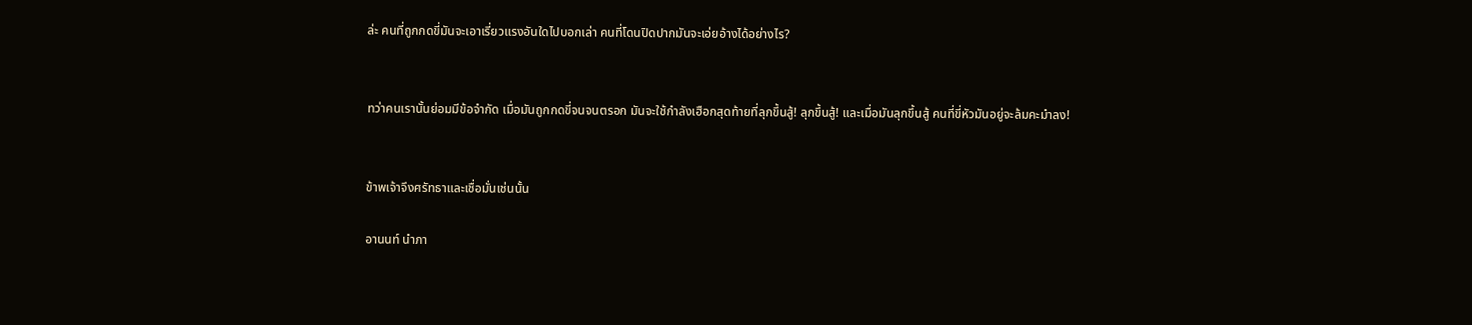ล่ะ คนที่ถูกกดขี่มันจะเอาเรี่ยวแรงอันใดไปบอกเล่า คนที่โดนปิดปากมันจะเอ่ยอ้างได้อย่างไร?


ทว่าคนเรานั้นย่อมมีข้อจำกัด เมื่อมันถูกกดขี่จนจนตรอก มันจะใช้กำลังเฮือกสุดท้ายที่ลุกขึ้นสู้! ลุกขึ้นสู้! และเมื่อมันลุกขึ้นสู้ คนที่ขี่หัวมันอยู่จะล้มคะมำลง!


ข้าพเจ้าจึงศรัทธาและเชื่อมั่นเช่นนั้น

อานนท์ นำภา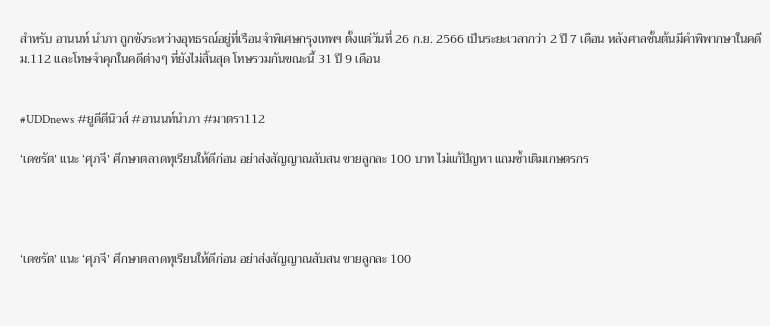สำหรับ อานนท์ นำภา ถูกขังระหว่างอุทธรณ์อยู่ที่เรือนจำพิเศษกรุงเทพฯ ตั้งแต่วันที่ 26 ก.ย. 2566 เป็นระยะเวลากว่า 2 ปี 7 เดือน หลังศาลชั้นต้นมีคำพิพากษาในคดี ม.112 และโทษจำคุกในคดีต่างๆ ที่ยังไม่สิ้นสุด โทษรวมกันขณะนี้ 31 ปี 9 เดือน


#UDDnews #ยูดีดีนิวส์ #อานนท์นำภา #มาตรา112

‘เดชรัต’ แนะ ‘ศุภจี’ ศึกษาตลาดทุเรียนให้ดีก่อน อย่าส่งสัญญาณสับสน ขายลูกละ 100 บาท ไม่แก้ปัญหา แถมซ้ำเติมเกษตรกร




‘เดชรัต’ แนะ ‘ศุภจี’ ศึกษาตลาดทุเรียนให้ดีก่อน อย่าส่งสัญญาณสับสน ขายลูกละ 100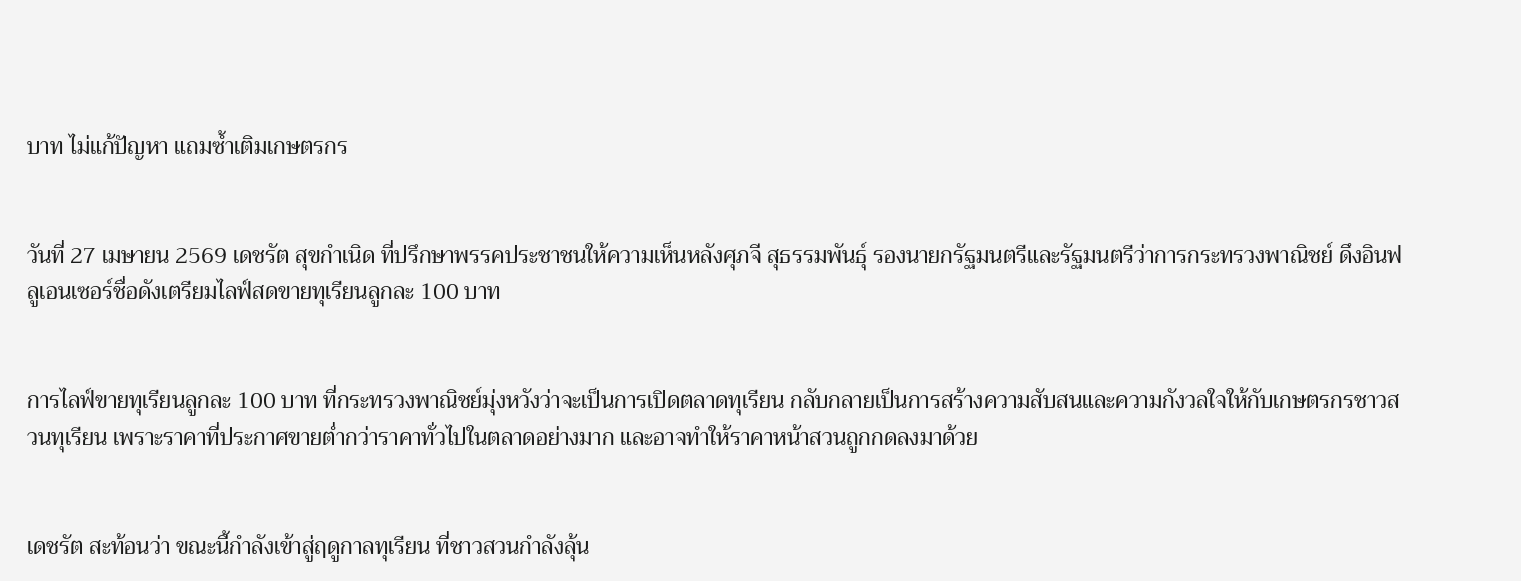บาท ไม่แก้ปัญหา แถมซ้ำเติมเกษตรกร


วันที่ 27 เมษายน 2569 เดชรัต สุขกำเนิด ที่ปรึกษาพรรคประชาชนให้ความเห็นหลังศุภจี สุธรรมพันธุ์ รองนายกรัฐมนตรีและรัฐมนตรีว่าการกระทรวงพาณิชย์ ดึงอินฟลูเอนเซอร์ชื่อดังเตรียมไลฟ์สดขายทุเรียนลูกละ 100 บาท


การไลฟ์ขายทุเรียนลูกละ 100 บาท ที่กระทรวงพาณิชย์มุ่งหวังว่าจะเป็นการเปิดตลาดทุเรียน กลับกลายเป็นการสร้างความสับสนและความกังวลใจให้กับเกษตรกรชาวสวนทุเรียน เพราะราคาที่ประกาศขายต่ำกว่าราคาทั่วไปในตลาดอย่างมาก และอาจทำให้ราคาหน้าสวนถูกกดลงมาด้วย


เดชรัต สะท้อนว่า ขณะนี้กำลังเข้าสู่ฤดูกาลทุเรียน ที่ชาวสวนกำลังลุ้น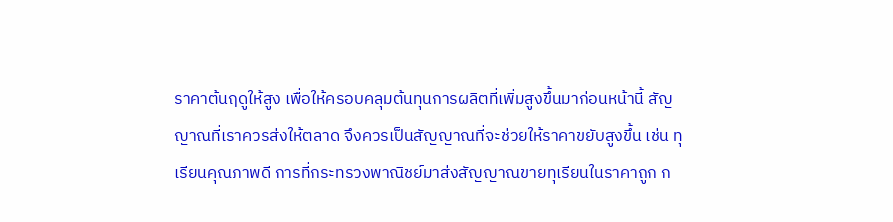ราคาต้นฤดูให้สูง เพื่อให้ครอบคลุมต้นทุนการผลิตที่เพิ่มสูงขึ้นมาก่อนหน้านี้ สัญญาณที่เราควรส่งให้ตลาด จึงควรเป็นสัญญาณที่จะช่วยให้ราคาขยับสูงขึ้น เช่น ทุเรียนคุณภาพดี การที่กระทรวงพาณิชย์มาส่งสัญญาณขายทุเรียนในราคาถูก ก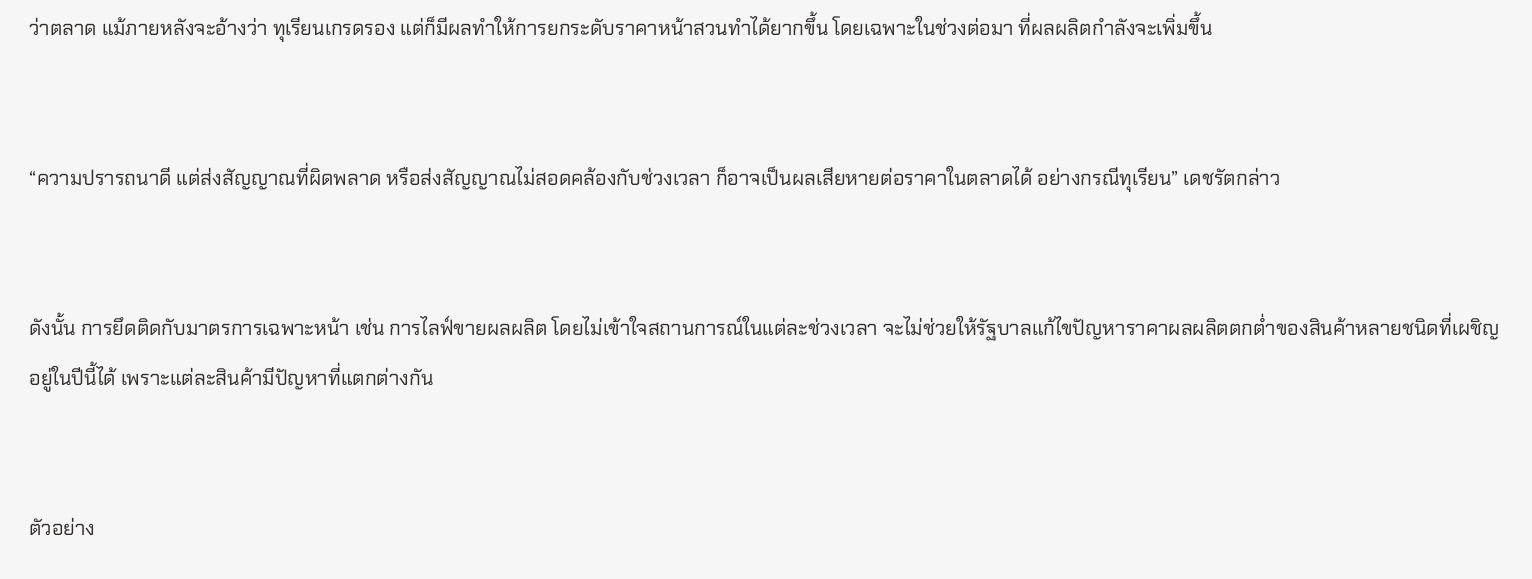ว่าตลาด แม้ภายหลังจะอ้างว่า ทุเรียนเกรดรอง แต่ก็มีผลทำให้การยกระดับราคาหน้าสวนทำได้ยากขึ้น โดยเฉพาะในช่วงต่อมา ที่ผลผลิตกำลังจะเพิ่มขึ้น


“ความปรารถนาดี แต่ส่งสัญญาณที่ผิดพลาด หรือส่งสัญญาณไม่สอดคล้องกับช่วงเวลา ก็อาจเป็นผลเสียหายต่อราคาในตลาดได้ อย่างกรณีทุเรียน” เดชรัตกล่าว


ดังนั้น การยึดติดกับมาตรการเฉพาะหน้า เช่น การไลฟ์ขายผลผลิต โดยไม่เข้าใจสถานการณ์ในแต่ละช่วงเวลา จะไม่ช่วยให้รัฐบาลแก้ไขปัญหาราคาผลผลิตตกต่ำของสินค้าหลายชนิดที่เผชิญอยู่ในปีนี้ได้ เพราะแต่ละสินค้ามีปัญหาที่แตกต่างกัน


ตัวอย่าง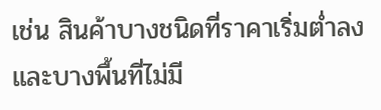เช่น สินค้าบางชนิดที่ราคาเริ่มต่ำลง และบางพื้นที่ไม่มี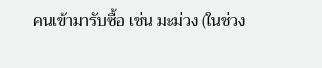คนเข้ามารับซื้อ เช่น มะม่วง (ในช่วง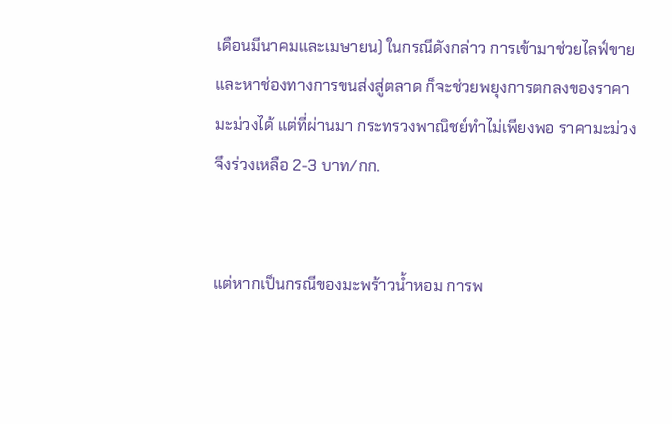เดือนมีนาคมและเมษายน) ในกรณีดังกล่าว การเข้ามาช่วยไลฟ์ขาย และหาช่องทางการขนส่งสู่ตลาด ก็จะช่วยพยุงการตกลงของราคามะม่วงได้ แต่ที่ผ่านมา กระทรวงพาณิชย์ทำไม่เพียงพอ ราคามะม่วงจึงร่วงเหลือ 2-3 บาท/กก.


แต่หากเป็นกรณีของมะพร้าวน้ำหอม การพ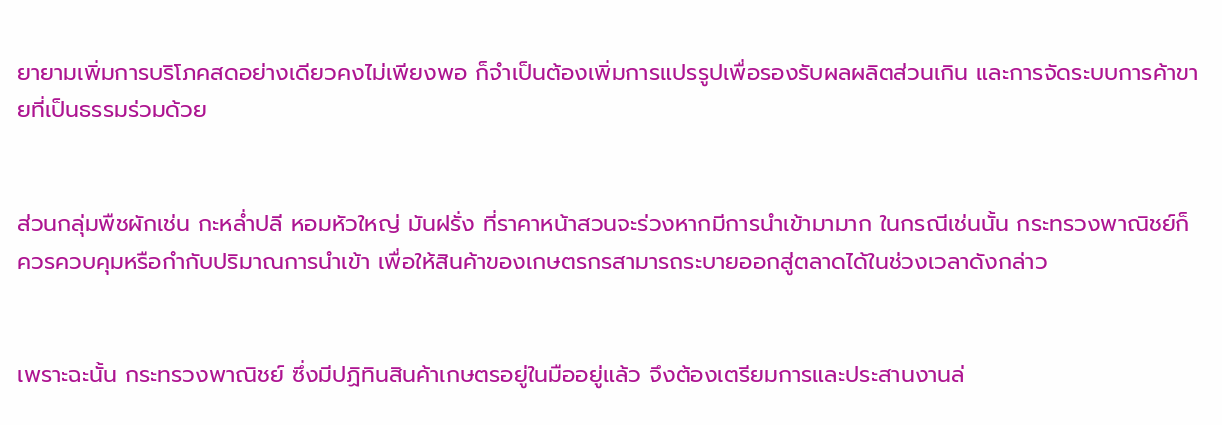ยายามเพิ่มการบริโภคสดอย่างเดียวคงไม่เพียงพอ ก็จำเป็นต้องเพิ่มการแปรรูปเพื่อรองรับผลผลิตส่วนเกิน และการจัดระบบการค้าขายที่เป็นธรรมร่วมด้วย


ส่วนกลุ่มพืชผักเช่น กะหล่ำปลี หอมหัวใหญ่ มันฝรั่ง ที่ราคาหน้าสวนจะร่วงหากมีการนำเข้ามามาก ในกรณีเช่นนั้น กระทรวงพาณิชย์ก็ควรควบคุมหรือกำกับปริมาณการนำเข้า เพื่อให้สินค้าของเกษตรกรสามารถระบายออกสู่ตลาดได้ในช่วงเวลาดังกล่าว


เพราะฉะนั้น กระทรวงพาณิชย์ ซึ่งมีปฏิทินสินค้าเกษตรอยู่ในมืออยู่แล้ว จึงต้องเตรียมการและประสานงานล่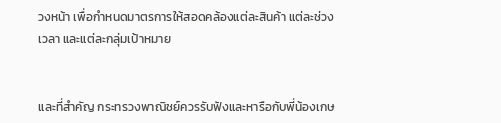วงหน้า เพื่อกำหนดมาตรการให้สอดคล้องแต่ละสินค้า แต่ละช่วงเวลา และแต่ละกลุ่มเป้าหมาย


และที่สำคัญ กระทรวงพาณิชย์ควรรับฟังและหารือกับพี่น้องเกษ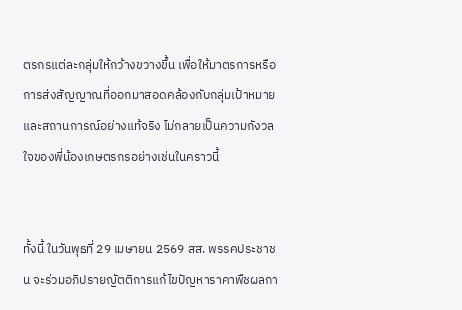ตรกรแต่ละกลุ่มให้กว้างขวางขึ้น เพื่อให้มาตรการหรือการส่งสัญญาณที่ออกมาสอดคล้องกับกลุ่มเป้าหมายและสถานการณ์อย่างแท้จริง ไม่กลายเป็นความกังวลใจของพี่น้องเกษตรกรอย่างเช่นในคราวนี้


ทั้งนี้ ในวันพุธที่ 29 เมษายน 2569 สส. พรรคประชาชน จะร่วมอภิปรายญัตติการแก้ไขปัญหาราคาพืชผลกา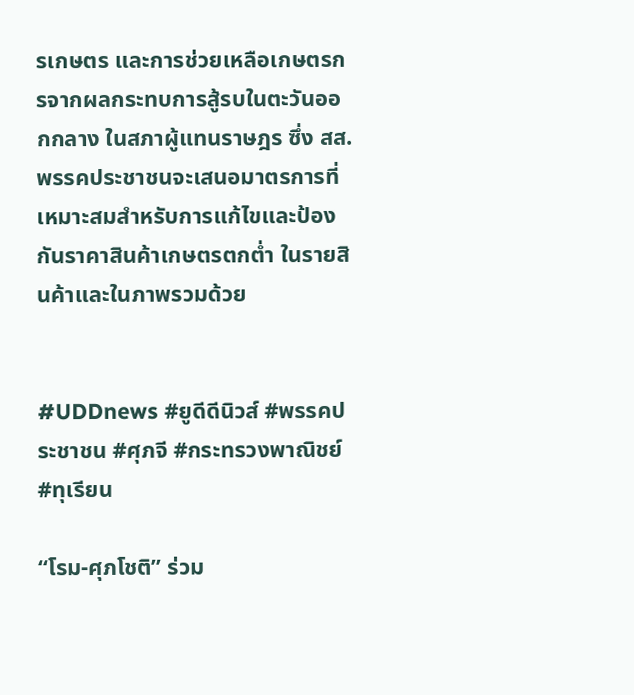รเกษตร และการช่วยเหลือเกษตรกรจากผลกระทบการสู้รบในตะวันออกกลาง ในสภาผู้แทนราษฎร ซึ่ง สส. พรรคประชาชนจะเสนอมาตรการที่เหมาะสมสำหรับการแก้ไขและป้องกันราคาสินค้าเกษตรตกต่ำ ในรายสินค้าและในภาพรวมด้วย


#UDDnews #ยูดีดีนิวส์ #พรรคประชาชน #ศุภจี #กระทรวงพาณิชย์ #ทุเรียน

“โรม-ศุภโชติ” ร่วม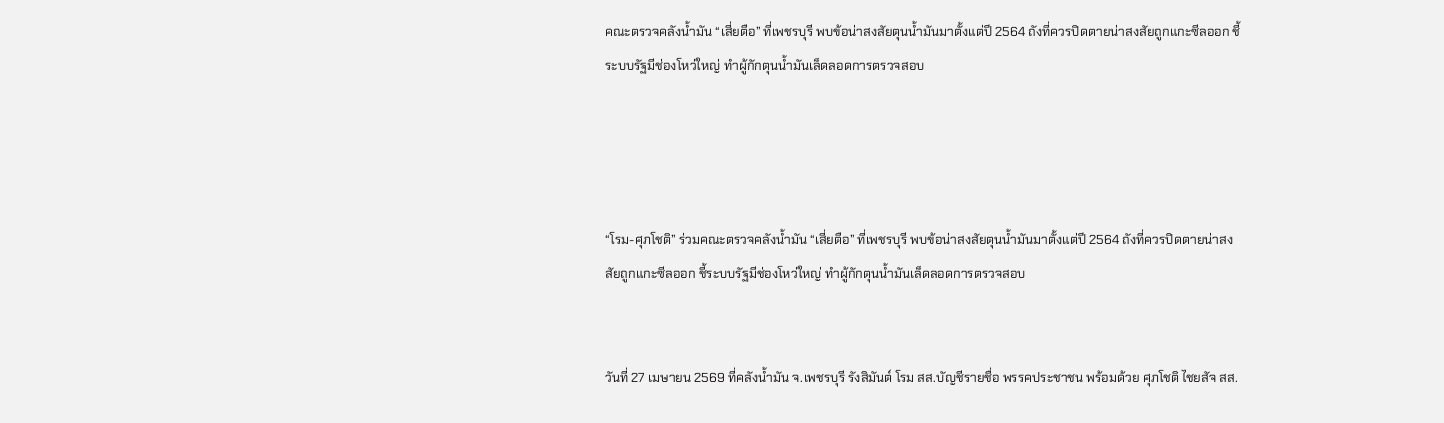คณะตรวจคลังน้ำมัน “เสี่ยตือ” ที่เพชรบุรี พบข้อน่าสงสัยตุนน้ำมันมาตั้งแต่ปี 2564 ถังที่ควรปิดตายน่าสงสัยถูกแกะซีลออก ชี้ระบบรัฐมีช่องโหว่ใหญ่ ทำผู้กักตุนน้ำมันเล็ดลอดการตรวจสอบ




“โรม-ศุภโชติ” ร่วมคณะตรวจคลังน้ำมัน “เสี่ยตือ” ที่เพชรบุรี พบข้อน่าสงสัยตุนน้ำมันมาตั้งแต่ปี 2564 ถังที่ควรปิดตายน่าสงสัยถูกแกะซีลออก ชี้ระบบรัฐมีช่องโหว่ใหญ่ ทำผู้กักตุนน้ำมันเล็ดลอดการตรวจสอบ


วันที่ 27 เมษายน 2569 ที่คลังน้ำมัน จ.เพชรบุรี รังสิมันต์ โรม สส.บัญชีรายชื่อ พรรคประชาชน พร้อมด้วย ศุภโชติ ไชยสัจ สส.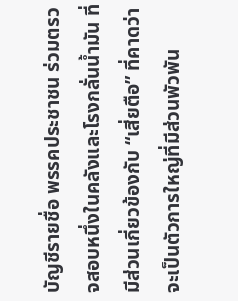บัญชีรายชื่อ พรรคประชาชน ร่วมตรวจสอบหนึ่งในคลังและโรงกลั่นน้ำมัน ที่มีส่วนเกี่ยวข้องกับ “เสี่ยตือ” ที่คาดว่าจะเป็นตัวการใหญ่ที่มีส่วนพัวพัน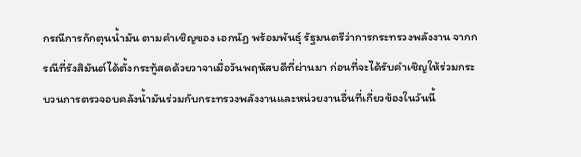กรณีการกักตุนน้ำมัน ตามคำเชิญของ เอกนัฏ พร้อมพันธุ์ รัฐมนตรีว่าการกระทรวงพลังงาน จากกรณีที่รังสิมันต์ได้ตั้งกระทู้สดด้วยวาจาเมื่อวันพฤหัสบดีที่ผ่านมา ก่อนที่จะได้รับคำเชิญให้ร่วมกระบวนการตรวจอบคลังน้ำมันร่วมกับกระทรวงพลังงานและหน่วยงานอื่นที่เกี่ยวข้องในวันนี้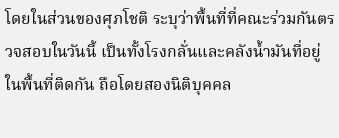โดยในส่วนของศุภโชติ ระบุว่าพื้นที่ที่คณะร่วมกันตรวจสอบในวันนี้ เป็นทั้งโรงกลั่นและคลังน้ำมันที่อยู่ในพื้นที่ติดกัน ถือโดยสองนิติบุคคล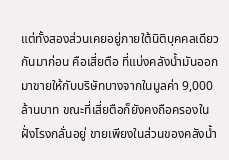แต่ทั้งสองส่วนเคยอยู่ภายใต้นิติบุคคลเดียวกันมาก่อน คือเสี่ยตือ ที่แบ่งคลังน้ำมันออกมาขายให้กับบริษัทบางจากในมูลค่า 9,000 ล้านบาท ขณะที่เสี่ยตือก็ยังคงถือครองในฝั่งโรงกลั่นอยู่ ขายเพียงในส่วนของคลังน้ำ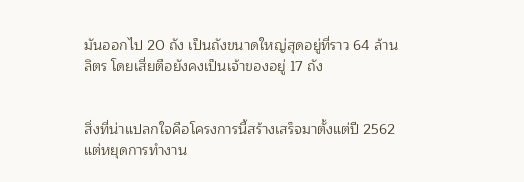มันออกไป 20 ถัง เป็นถังขนาดใหญ่สุดอยู่ที่ราว 64 ล้านลิตร โดยเสี่ยตือยังคงเป็นเจ้าของอยู่ 17 ถัง


สิ่งที่น่าแปลกใจคือโครงการนี้สร้างเสร็จมาตั้งแต่ปี 2562 แต่หยุดการทำงาน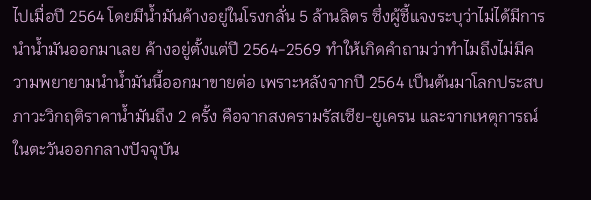ไปเมื่อปี 2564 โดยมีน้ำมันค้างอยู่ในโรงกลั่น 5 ล้านลิตร ซึ่งผู้ชี้แจงระบุว่าไม่ได้มีการนำน้ำมันออกมาเลย ค้างอยู่ตั้งแต่ปี 2564-2569 ทำให้เกิดคำถามว่าทำไมถึงไม่มีความพยายามนำน้ำมันนี้ออกมาขายต่อ เพราะหลังจากปี 2564 เป็นต้นมาโลกประสบภาวะวิกฤติราคาน้ำมันถึง 2 ครั้ง คือจากสงครามรัสเซีย-ยูเครน และจากเหตุการณ์ในตะวันออกกลางปัจจุบัน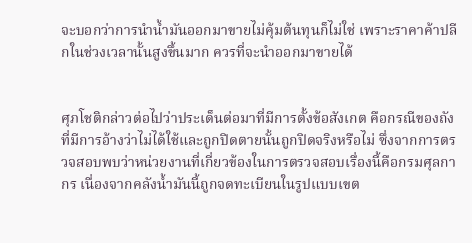จะบอกว่าการนำน้ำมันออกมาขายไม่คุ้มต้นทุนก็ไม่ใช่ เพราะราคาค้าปลีกในช่วงเวลานั้นสูงขึ้นมาก ควรที่จะนำออกมาขายได้


ศุภโชติกล่าวต่อไปว่าประเด็นต่อมาที่มีการตั้งข้อสังเกต คือกรณีของถังที่มีการอ้างว่าไม่ได้ใช้และถูกปิดตายนั้นถูกปิดจริงหรือไม่ ซึ่งจากการตรวจสอบพบว่าหน่วยงานที่เกี่ยวข้องในการตรวจสอบเรื่องนี้คือกรมศุลกากร เนื่องจากคลังน้ำมันนี้ถูกจดทะเบียนในรูปแบบเขต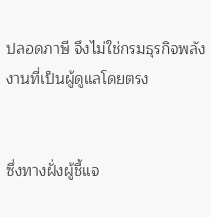ปลอดภาษี จึงไม่ใช่กรมธุรกิจพลังงานที่เป็นผู้ดูแลโดยตรง


ซึ่งทางฝั่งผู้ชี้แจ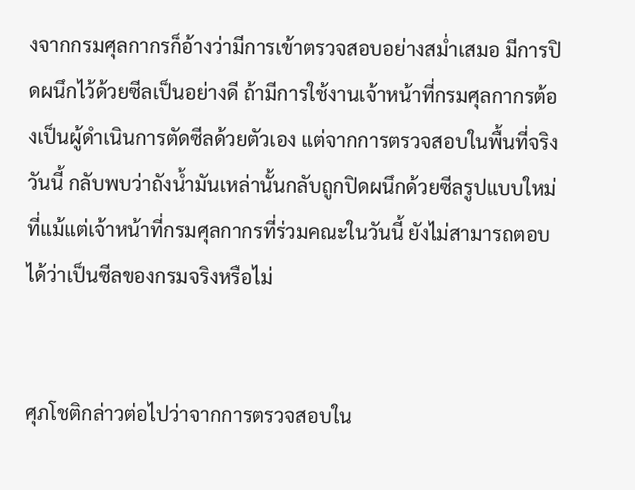งจากกรมศุลกากรก็อ้างว่ามีการเข้าตรวจสอบอย่างสม่ำเสมอ มีการปิดผนึกไว้ด้วยซีลเป็นอย่างดี ถ้ามีการใช้งานเจ้าหน้าที่กรมศุลกากรต้องเป็นผู้ดำเนินการตัดซีลด้วยตัวเอง แต่จากการตรวจสอบในพื้นที่จริงวันนี้ กลับพบว่าถังน้ำมันเหล่านั้นกลับถูกปิดผนึกด้วยซีลรูปแบบใหม่ ที่แม้แต่เจ้าหน้าที่กรมศุลกากรที่ร่วมคณะในวันนี้ ยังไม่สามารถตอบได้ว่าเป็นซีลของกรมจริงหรือไม่


ศุภโชติกล่าวต่อไปว่าจากการตรวจสอบใน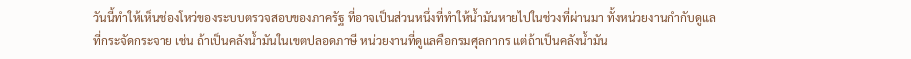วันนี้ทำให้เห็นช่องโหว่ของระบบตรวจสอบของภาครัฐ ที่อาจเป็นส่วนหนึ่งที่ทำให้น้ำมันหายไปในช่วงที่ผ่านมา ทั้งหน่วยงานกำกับดูแลที่กระจัดกระจาย เช่น ถ้าเป็นคลังน้ำมันในเขตปลอดภาษี หน่วยงานที่ดูแลคือกรมศุลกากร แต่ถ้าเป็นคลังน้ำมัน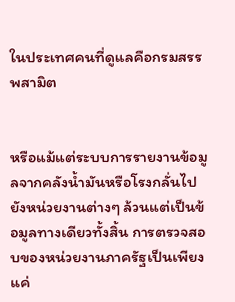ในประเทศคนที่ดูแลคือกรมสรรพสามิต


หรือแม้แต่ระบบการรายงานข้อมูลจากคลังน้ำมันหรือโรงกลั่นไปยังหน่วยงานต่างๆ ล้วนแต่เป็นข้อมูลทางเดียวทั้งสิ้น การตรวจสอบของหน่วยงานภาครัฐเป็นเพียงแค่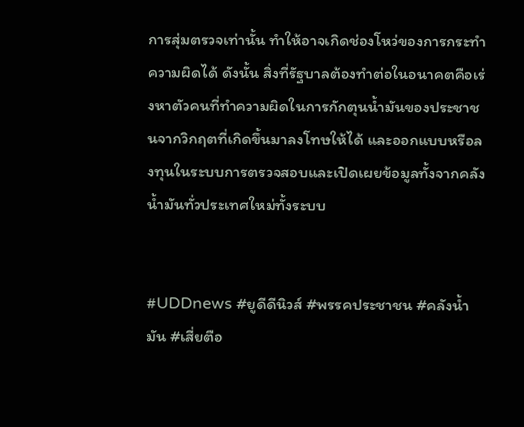การสุ่มตรวจเท่านั้น ทำให้อาจเกิดช่องโหว่ของการกระทำความผิดได้ ดังนั้น สิ่งที่รัฐบาลต้องทำต่อในอนาคตคือเร่งหาตัวคนที่ทำความผิดในการกักตุนน้ำมันของประชาชนจากวิกฤตที่เกิดขึ้นมาลงโทษให้ได้ และออกแบบหรือลงทุนในระบบการตรวจสอบและเปิดเผยข้อมูลทั้งจากคลังน้ำมันทั่วประเทศใหม่ทั้งระบบ


#UDDnews #ยูดีดีนิวส์ #พรรคประชาชน #คลังน้ำมัน #เสี่ยตือ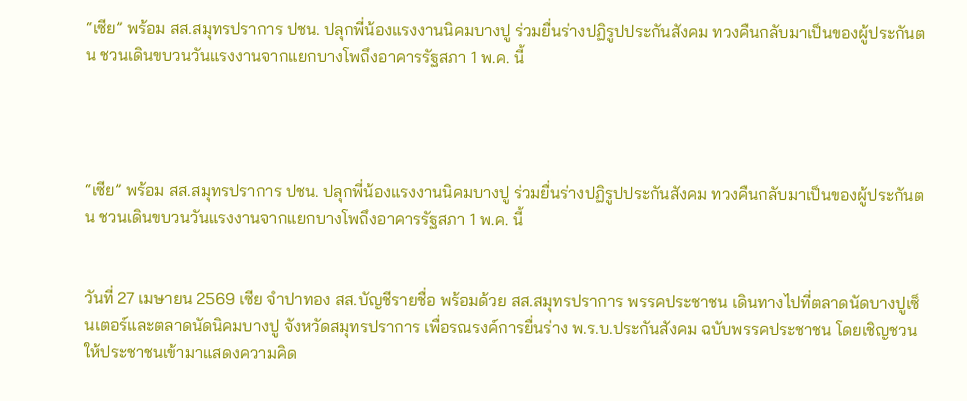“เซีย” พร้อม สส.สมุทรปราการ ปชน. ปลุกพี่น้องแรงงานนิคมบางปู ร่วมยื่นร่างปฏิรูปประกันสังคม ทวงคืนกลับมาเป็นของผู้ประกันตน ชวนเดินขบวนวันแรงงานจากแยกบางโพถึงอาคารรัฐสภา 1 พ.ค. นี้




“เซีย” พร้อม สส.สมุทรปราการ ปชน. ปลุกพี่น้องแรงงานนิคมบางปู ร่วมยื่นร่างปฏิรูปประกันสังคม ทวงคืนกลับมาเป็นของผู้ประกันตน ชวนเดินขบวนวันแรงงานจากแยกบางโพถึงอาคารรัฐสภา 1 พ.ค. นี้


วันที่ 27 เมษายน 2569 เซีย จำปาทอง สส.บัญชีรายชื่อ พร้อมด้วย สส.สมุทรปราการ พรรคประชาชน เดินทางไปที่ตลาดนัดบางปูเซ็นเตอร์และตลาดนัดนิคมบางปู จังหวัดสมุทรปราการ เพื่อรณรงค์การยื่นร่าง พ.ร.บ.ประกันสังคม ฉบับพรรคประชาชน โดยเชิญชวนให้ประชาชนเข้ามาแสดงความคิด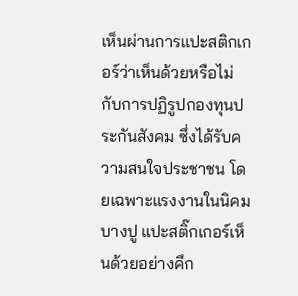เห็นผ่านการแปะสติกเกอร์ว่าเห็นด้วยหรือไม่กับการปฏิรูปกองทุนประกันสังคม ซึ่งได้รับความสนใจประชาชน โดยเฉพาะแรงงานในนิคมบางปู แปะสติ๊กเกอร์เห็นด้วยอย่างคึก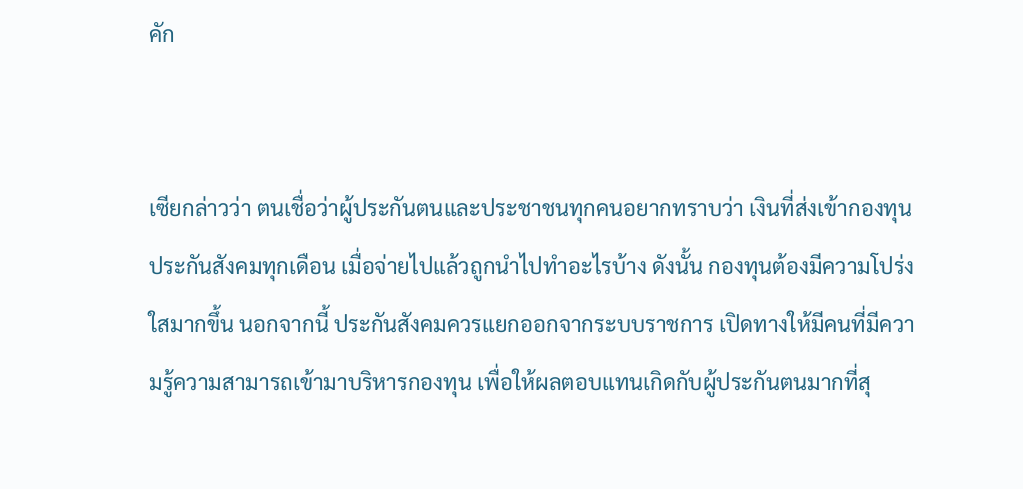คัก


เซียกล่าวว่า ตนเชื่อว่าผู้ประกันตนและประชาชนทุกคนอยากทราบว่า เงินที่ส่งเข้ากองทุนประกันสังคมทุกเดือน เมื่อจ่ายไปแล้วถูกนำไปทำอะไรบ้าง ดังนั้น กองทุนต้องมีความโปร่งใสมากขึ้น นอกจากนี้ ประกันสังคมควรแยกออกจากระบบราชการ เปิดทางให้มีคนที่มีความรู้ความสามารถเข้ามาบริหารกองทุน เพื่อให้ผลตอบแทนเกิดกับผู้ประกันตนมากที่สุ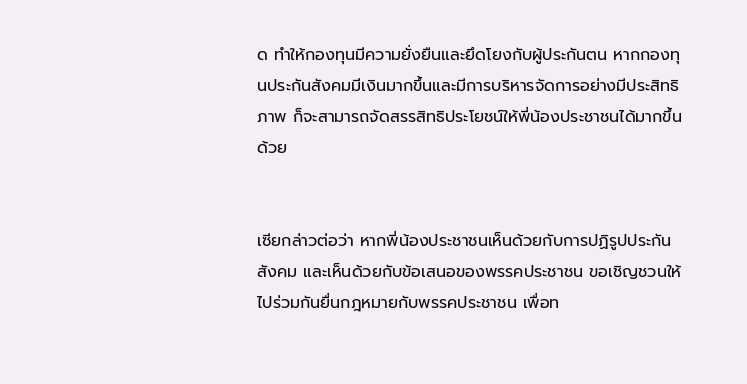ด ทำให้กองทุนมีความยั่งยืนและยึดโยงกับผู้ประกันตน หากกองทุนประกันสังคมมีเงินมากขึ้นและมีการบริหารจัดการอย่างมีประสิทธิภาพ ก็จะสามารถจัดสรรสิทธิประโยชน์ให้พี่น้องประชาชนได้มากขึ้นด้วย


เซียกล่าวต่อว่า หากพี่น้องประชาชนเห็นด้วยกับการปฏิรูปประกันสังคม และเห็นด้วยกับข้อเสนอของพรรคประชาชน ขอเชิญชวนให้ไปร่วมกันยื่นกฎหมายกับพรรคประชาชน เพื่อท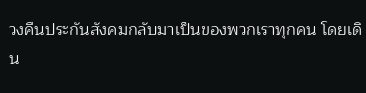วงคืนประกันสังคมกลับมาเป็นของพวกเราทุกคน โดยเดิน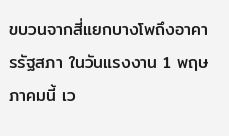ขบวนจากสี่แยกบางโพถึงอาคารรัฐสภา ในวันแรงงาน 1 พฤษภาคมนี้ เว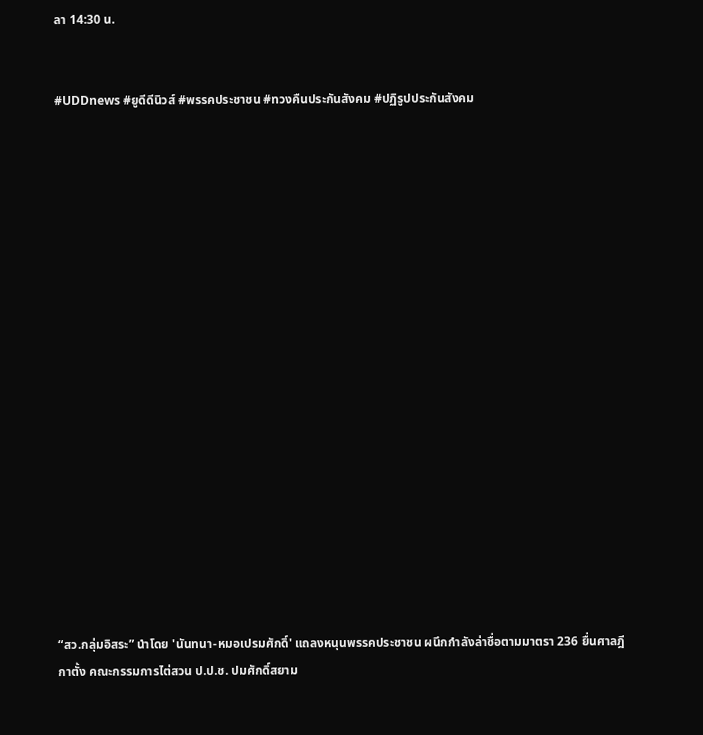ลา 14:30 น.


#UDDnews #ยูดีดีนิวส์ #พรรคประชาชน #ทวงคืนประกันสังคม #ปฏิรูปประกันสังคม



















“สว.กลุ่มอิสระ” นำโดย 'นันทนา-หมอเปรมศักดิ์' แถลงหนุนพรรคประชาชน ผนึกกำลังล่าชื่อตามมาตรา 236 ยื่นศาลฎีกาตั้ง คณะกรรมการไต่สวน ป.ป.ช. ปมศักดิ์สยาม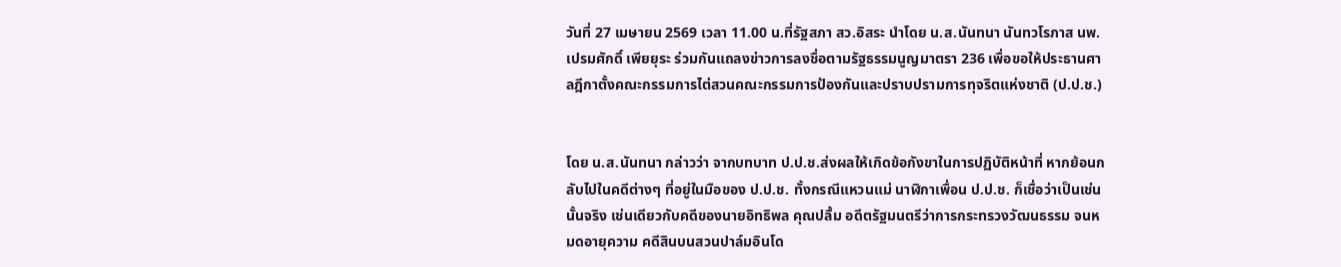วันที่ 27 เมษายน 2569 เวลา 11.00 น.ที่รัฐสภา สว.อิสระ นำโดย น.ส.นันทนา นันทวโรภาส นพ.เปรมศักดิ์ เพียยุระ ร่วมกันแถลงข่าวการลงชื่อตามรัฐธรรมนูญมาตรา 236 เพื่อขอให้ประธานศาลฎีกาตั้งคณะกรรมการไต่สวนคณะกรรมการป้องกันและปราบปรามการทุจริตแห่งชาติ (ป.ป.ช.)


โดย น.ส.นันทนา กล่าวว่า จากบทบาท ป.ป.ช.ส่งผลให้เกิดข้อกังขาในการปฏิบัติหน้าที่ หากย้อนกลับไปในคดีต่างๆ ที่อยู่ในมือของ ป.ป.ช. ทั้งกรณีแหวนแม่ นาฬิกาเพื่อน ป.ป.ช. ก็เชื่อว่าเป็นเช่นนั้นจริง เช่นเดียวกับคดีของนายอิทธิพล คุณปลื้ม อดีตรัฐมนตรีว่าการกระทรวงวัฒนธรรม จนหมดอายุความ คดีสินบนสวนปาล์มอินโด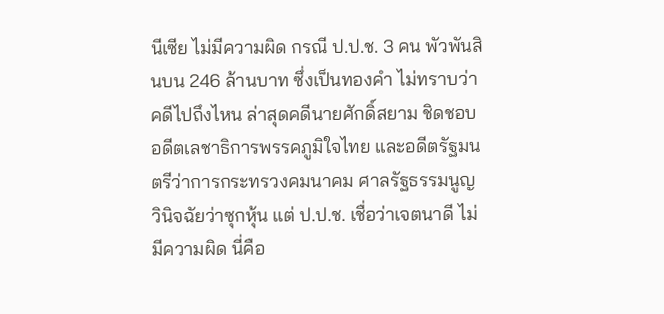นีเซีย ไม่มีความผิด กรณี ป.ป.ช. 3 คน พัวพันสินบน 246 ล้านบาท ซึ่งเป็นทองคำ ไม่ทราบว่าคดีไปถึงไหน ล่าสุดคดีนายศักดิ์สยาม ชิดชอบ อดีตเลชาธิการพรรคภูมิใจไทย และอดีตรัฐมนตรีว่าการกระทรวงคมนาคม ศาลรัฐธรรมนูญวินิจฉัยว่าซุกหุ้น แต่ ป.ป.ช. เชื่อว่าเจตนาดี ไม่มีความผิด นี่คือ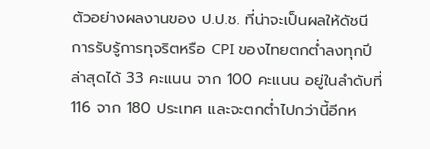ตัวอย่างผลงานของ ป.ป.ช. ที่น่าจะเป็นผลให้ดัชนี การรับรู้การทุจริตหรือ CPI ของไทยตกต่ำลงทุกปี ล่าสุดได้ 33 คะแนน จาก 100 คะแนน อยู่ในลำดับที่ 116 จาก 180 ประเทศ และจะตกต่ำไปกว่านี้อีกห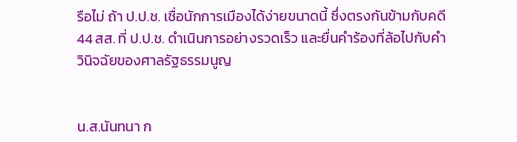รือไม่ ถ้า ป.ป.ช. เชื่อนักการเมืองได้ง่ายขนาดนี้ ซึ่งตรงกันข้ามกับคดี 44 สส. ที่ ป.ป.ช. ดำเนินการอย่างรวดเร็ว และยื่นคำร้องที่ล้อไปกับคำวินิจฉัยของศาลรัฐธรรมนูญ


น.ส.นันทนา ก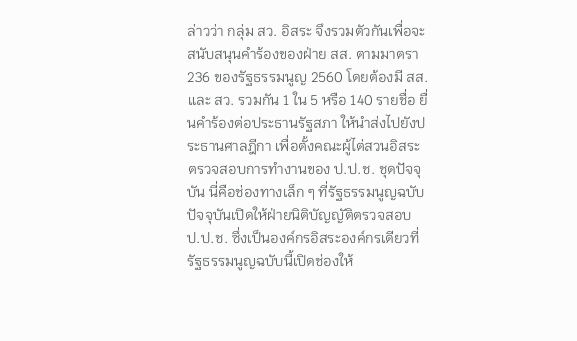ล่าวว่า กลุ่ม สว. อิสระ จึงรวมตัวกันเพื่อจะสนับสนุนคำร้องของฝ่าย สส. ตามมาตรา 236 ของรัฐธรรมนูญ 2560 โดยต้องมี สส. และ สว. รวมกัน 1 ใน 5 หรือ 140 รายชื่อ ยื่นคำร้องต่อประธานรัฐสภา ให้นำส่งไปยังประธานศาลฎีกา เพื่อตั้งคณะผู้ไต่สวนอิสระตรวจสอบการทำงานของ ป.ป.ช. ชุดปัจจุบัน นี่คือช่องทางเล็ก ๆ ที่รัฐธรรมนูญฉบับปัจจุบันเปิดให้ฝ่ายนิติบัญญัติตรวจสอบ ป.ป.ช. ซึ่งเป็นองค์กรอิสระองค์กรเดียวที่รัฐธรรมนูญฉบับนี้เปิดช่องให้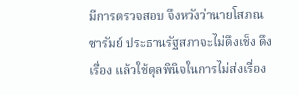มีการตรวจสอบ จึงหวังว่านายโสภณ ซารัมย์ ประธานรัฐสภาจะไม่ดึงเช็ง ดึงเรื่อง แล้วใช้ดุลพินิจในการไม่ส่งเรื่อง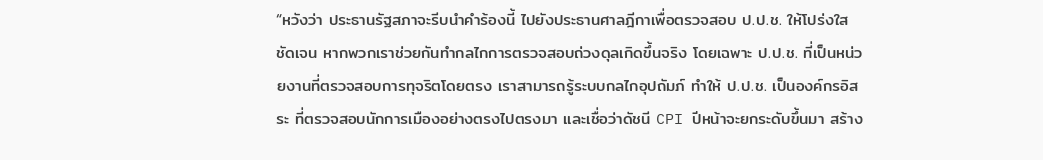“หวังว่า ประธานรัฐสภาจะรีบนำคำร้องนี้ ไปยังประธานศาลฎีกาเพื่อตรวจสอบ ป.ป.ช. ให้โปร่งใสชัดเจน หากพวกเราช่วยกันทำกลไกการตรวจสอบถ่วงดุลเกิดขึ้นจริง โดยเฉพาะ ป.ป.ช. ที่เป็นหน่วยงานที่ตรวจสอบการทุจริตโดยตรง เราสามารถรู้ระบบกลไกอุปถัมภ์ ทำให้ ป.ป.ช. เป็นองค์กรอิสระ ที่ตรวจสอบนักการเมืองอย่างตรงไปตรงมา และเชื่อว่าดัชนี CPI ปีหน้าจะยกระดับขึ้นมา สร้าง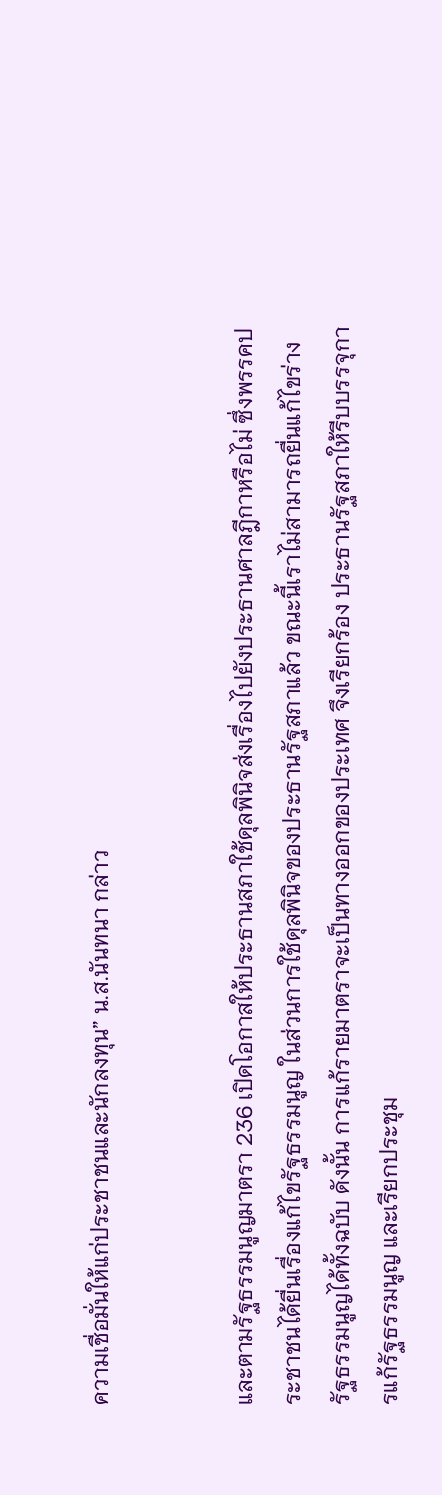ความเชื่อมั่นให้แก่ประชาชนและนักลงทุน” น.ส.นันทนา กล่าว


และตามรัฐธรรมนูญมาตรา 236 เปิดโอกาสให้ประธานสภาใช้ดุลพินิจส่งเรื่องไปยังประธานศาลฎีกาหรือไม่ ซึ่งพรรคประชาชนได้ยื่นเรื่องแก้ไขรัฐธรรมนูญ ในส่วนการใช้ดุลพินิจของประธานรัฐสภาแล้ว ขณะนี้เราไม่สามารถยื่นแก้ไขร่างรัฐธรรมนูญได้ทั้งฉบับ ดังนั้น การแก้รายมาตราจะเป็นทางออกของประเทศ จึงเรียกร้อง ประธานรัฐสภาให้รีบบรรจุการแก้รัฐธรรมนูญ และเรียกประชุม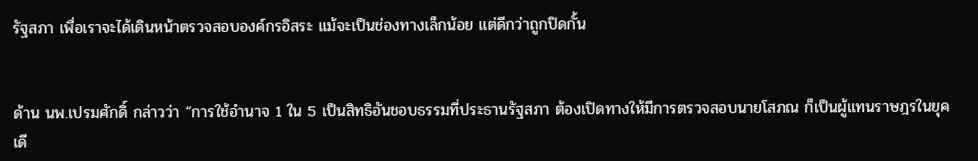รัฐสภา เพื่อเราจะได้เดินหน้าตรวจสอบองค์กรอิสระ แม้จะเป็นช่องทางเล็กน้อย แต่ดีกว่าถูกปิดกั้น


ด้าน นพ.เปรมศักดิ์ กล่าวว่า “การใช้อำนาจ 1 ใน 5 เป็นสิทธิอันชอบธรรมที่ประธานรัฐสภา ต้องเปิดทางให้มีการตรวจสอบนายโสภณ ก็เป็นผู้แทนราษฎรในยุคเดี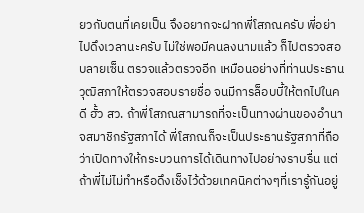ยวกับตนที่เคยเป็น จึงอยากจะฝากพี่โสภณครับ พี่อย่าไปดึงเวลานะครับ ไม่ใช่พอมีคนลงนามแล้ว ก็ไปตรวจสอบลายเซ็น ตรวจแล้วตรวจอีก เหมือนอย่างที่ท่านประธานวุฒิสภาให้ตรวจสอบรายชื่อ จนมีการล็อบบี้ให้ตกไปในคดี ฮั้ว สว. ถ้าพี่โสภณสามารถที่จะเป็นทางผ่านของอำนาจสมาชิกรัฐสภาได้ พี่โสภณก็จะเป็นประธานรัฐสภาที่ถือว่าเปิดทางให้กระบวนการได้เดินทางไปอย่างราบรื่น แต่ถ้าพี่ไม่ไม่ทำหรือดึงเช็งไว้ด้วยเทคนิคต่างๆที่เรารู้กันอยู่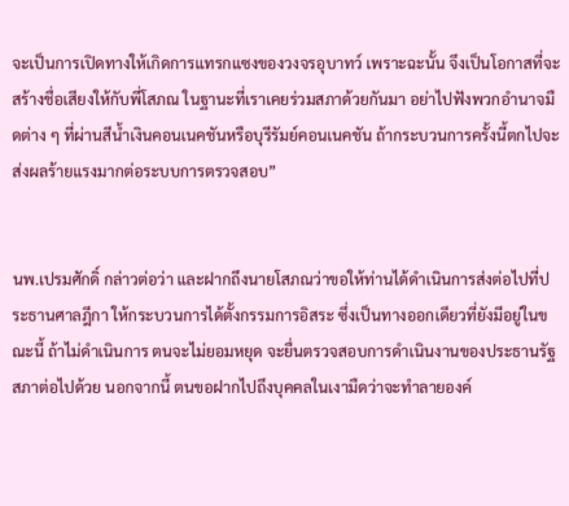จะเป็นการเปิดทางให้เกิดการแทรกแซงของวงจรอุบาทว์ เพราะฉะนั้น จึงเป็นโอกาสที่จะสร้างชื่อเสียงให้กับพี่โสภณ ในฐานะที่เราเคยร่วมสภาด้วยกันมา อย่าไปฟังพวกอำนาจมืดต่าง ๆ ที่ผ่านสีน้ำเงินคอนเนคชันหรือบุรีรัมย์คอนเนคชัน ถ้ากระบวนการครั้งนี้ตกไปจะส่งผลร้ายแรงมากต่อระบบการตรวจสอบ”


นพ.เปรมศักดิ์ กล่าวต่อว่า และฝากถึงนายโสภณว่าขอให้ท่านได้ดำเนินการส่งต่อไปที่ประธานศาลฎีกา ให้กระบวนการได้ตั้งกรรมการอิสระ ซึ่งเป็นทางออกเดียวที่ยังมีอยู่ในขณะนี้ ถ้าไม่ดำเนินการ ตนจะไม่ยอมหยุด จะยื่นตรวจสอบการดำเนินงานของประธานรัฐสภาต่อไปด้วย นอกจากนี้ ตนขอฝากไปถึงบุคคลในเงามืดว่าจะทำลายองค์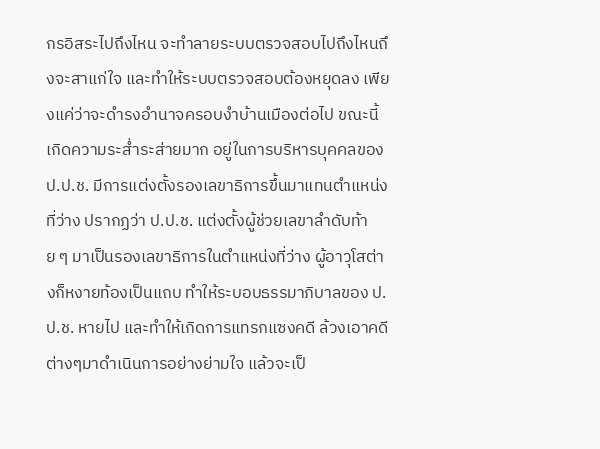กรอิสระไปถึงไหน จะทำลายระบบตรวจสอบไปถึงไหนถึงจะสาแก่ใจ และทำให้ระบบตรวจสอบต้องหยุดลง เพียงแค่ว่าจะดำรงอำนาจครอบงำบ้านเมืองต่อไป ขณะนี้ เกิดความระส่ำระส่ายมาก อยู่ในการบริหารบุคคลของป.ป.ช. มีการแต่งตั้งรองเลขาธิการขึ้นมาแทนตำแหน่งที่ว่าง ปรากฏว่า ป.ป.ช. แต่งตั้งผู้ช่วยเลขาลำดับท้าย ๆ มาเป็นรองเลขาธิการในตำแหน่งที่ว่าง ผู้อาวุโสต่างก็หงายท้องเป็นแถบ ทำให้ระบอบธรรมาภิบาลของ ป.ป.ช. หายไป และทำให้เกิดการแทรกแซงคดี ล้วงเอาคดีต่างๆมาดำเนินการอย่างย่ามใจ แล้วจะเป็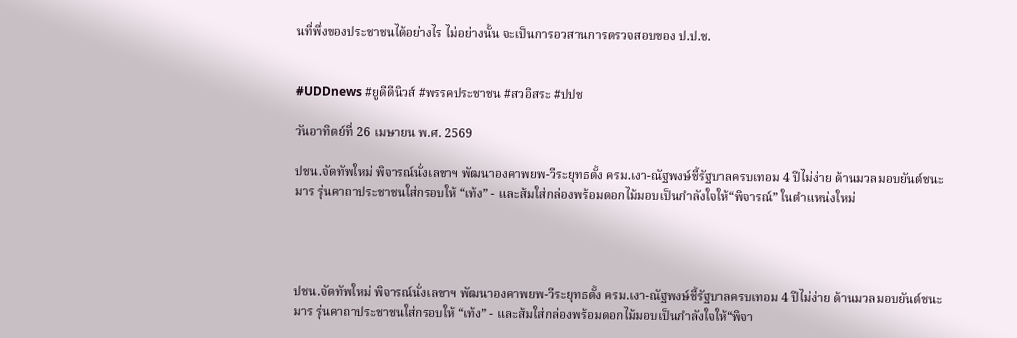นที่พึ่งของประชาชนได้อย่างไร ไม่อย่างนั้น จะเป็นการอวสานการตรวจสอบของ ป.ป.ช.


#UDDnews #ยูดีดีนิวส์ #พรรคประชาชน #สวอิสระ #ปปช

วันอาทิตย์ที่ 26 เมษายน พ.ศ. 2569

ปชน.จัดทัพใหม่ พิจารณ์นั่งเลขาฯ พัฒนาองคาพยพ-วีระยุทธตั้ง ครม.เงา-ณัฐพงษ์ชี้รัฐบาลครบเทอม 4 ปีไม่ง่าย ด้านมวลมอบยันต์ชนะมาร รุ่นคาถาประชาชนใส่กรอบให้ “เท้ง” - และส้มใส่กล่องพร้อมดอกไม้มอบเป็นกำลังใจให้“พิจารณ์” ในตำแหน่งใหม่




ปชน.จัดทัพใหม่ พิจารณ์นั่งเลขาฯ พัฒนาองคาพยพ-วีระยุทธตั้ง ครม.เงา-ณัฐพงษ์ชี้รัฐบาลครบเทอม 4 ปีไม่ง่าย ด้านมวลมอบยันต์ชนะมาร รุ่นคาถาประชาชนใส่กรอบให้ “เท้ง” - และส้มใส่กล่องพร้อมดอกไม้มอบเป็นกำลังใจให้“พิจา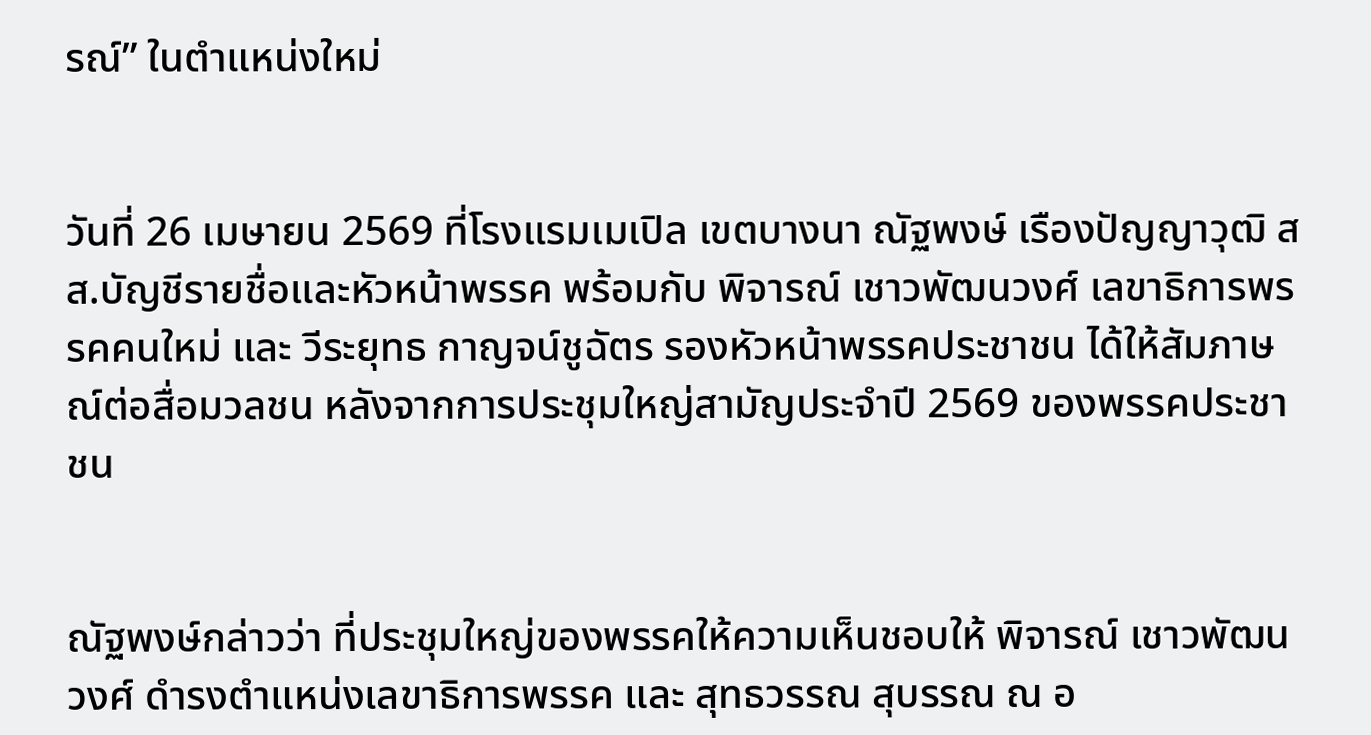รณ์” ในตำแหน่งใหม่


วันที่ 26 เมษายน 2569 ที่โรงแรมเมเปิล เขตบางนา ณัฐพงษ์ เรืองปัญญาวุฒิ สส.บัญชีรายชื่อและหัวหน้าพรรค พร้อมกับ พิจารณ์ เชาวพัฒนวงศ์ เลขาธิการพรรคคนใหม่ และ วีระยุทธ กาญจน์ชูฉัตร รองหัวหน้าพรรคประชาชน ได้ให้สัมภาษณ์ต่อสื่อมวลชน หลังจากการประชุมใหญ่สามัญประจำปี 2569 ของพรรคประชาชน


ณัฐพงษ์กล่าวว่า ที่ประชุมใหญ่ของพรรคให้ความเห็นชอบให้ พิจารณ์ เชาวพัฒนวงศ์ ดำรงตำแหน่งเลขาธิการพรรค และ สุทธวรรณ สุบรรณ ณ อ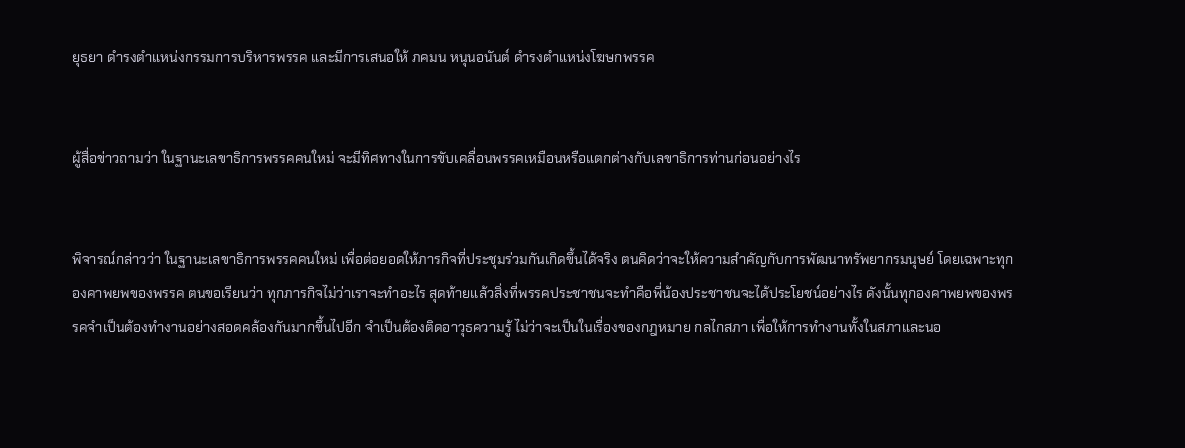ยุธยา ดำรงตำแหน่งกรรมการบริหารพรรค และมีการเสนอให้ ภคมน หนุนอนันต์ ดำรงตำแหน่งโฆษกพรรค


ผู้สื่อข่าวถามว่า ในฐานะเลขาธิการพรรคคนใหม่ จะมีทิศทางในการขับเคลื่อนพรรคเหมือนหรือแตกต่างกับเลขาธิการท่านก่อนอย่างไร


พิจารณ์กล่าวว่า ในฐานะเลขาธิการพรรคคนใหม่ เพื่อต่อยอดให้ภารกิจที่ประชุมร่วมกันเกิดขึ้นได้จริง ตนคิดว่าจะให้ความสำคัญกับการพัฒนาทรัพยากรมนุษย์ โดยเฉพาะทุกองคาพยพของพรรค ตนขอเรียนว่า ทุกภารกิจไม่ว่าเราจะทำอะไร สุดท้ายแล้วสิ่งที่พรรคประชาชนจะทำคือพี่น้องประชาชนจะได้ประโยชน์อย่างไร ดังนั้นทุกองคาพยพของพรรคจำเป็นต้องทำงานอย่างสอดคล้องกันมากขึ้นไปอีก จำเป็นต้องติดอาวุธความรู้ ไม่ว่าจะเป็นในเรื่องของกฎหมาย กลไกสภา เพื่อให้การทำงานทั้งในสภาและนอ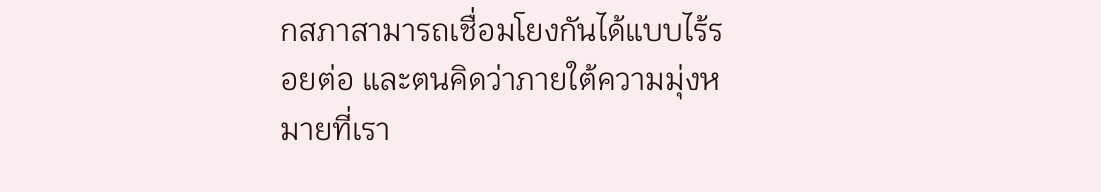กสภาสามารถเชื่อมโยงกันได้แบบไร้รอยต่อ และตนคิดว่าภายใต้ความมุ่งหมายที่เรา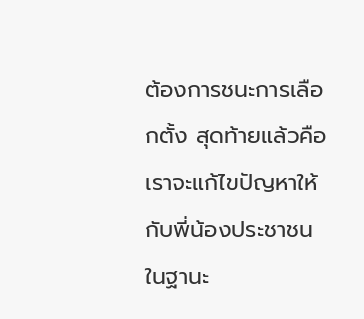ต้องการชนะการเลือกตั้ง สุดท้ายแล้วคือเราจะแก้ไขปัญหาให้กับพี่น้องประชาชนในฐานะ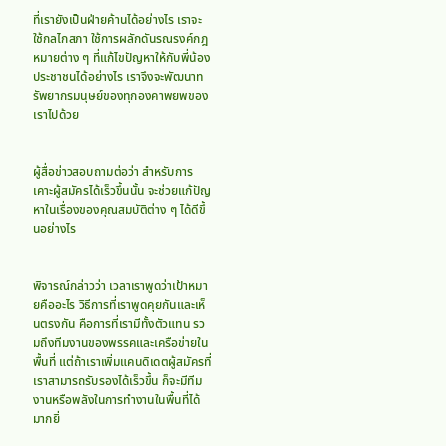ที่เรายังเป็นฝ่ายค้านได้อย่างไร เราจะใช้กลไกสภา ใช้การผลักดันรณรงค์กฎหมายต่าง ๆ ที่แก้ไขปัญหาให้กับพี่น้องประชาชนได้อย่างไร เราจึงจะพัฒนาทรัพยากรมนุษย์ของทุกองคาพยพของเราไปด้วย


ผู้สื่อข่าวสอบถามต่อว่า สำหรับการเคาะผู้สมัครได้เร็วขึ้นนั้น จะช่วยแก้ปัญหาในเรื่องของคุณสมบัติต่าง ๆ ได้ดีขึ้นอย่างไร


พิจารณ์กล่าวว่า เวลาเราพูดว่าเป้าหมายคืออะไร วิธีการที่เราพูดคุยกันและเห็นตรงกัน คือการที่เรามีทั้งตัวแทน รวมถึงทีมงานของพรรคและเครือข่ายในพื้นที่ แต่ถ้าเราเพิ่มแคนดิเดตผู้สมัครที่เราสามารถรับรองได้เร็วขึ้น ก็จะมีทีมงานหรือพลังในการทำงานในพื้นที่ได้มากยิ่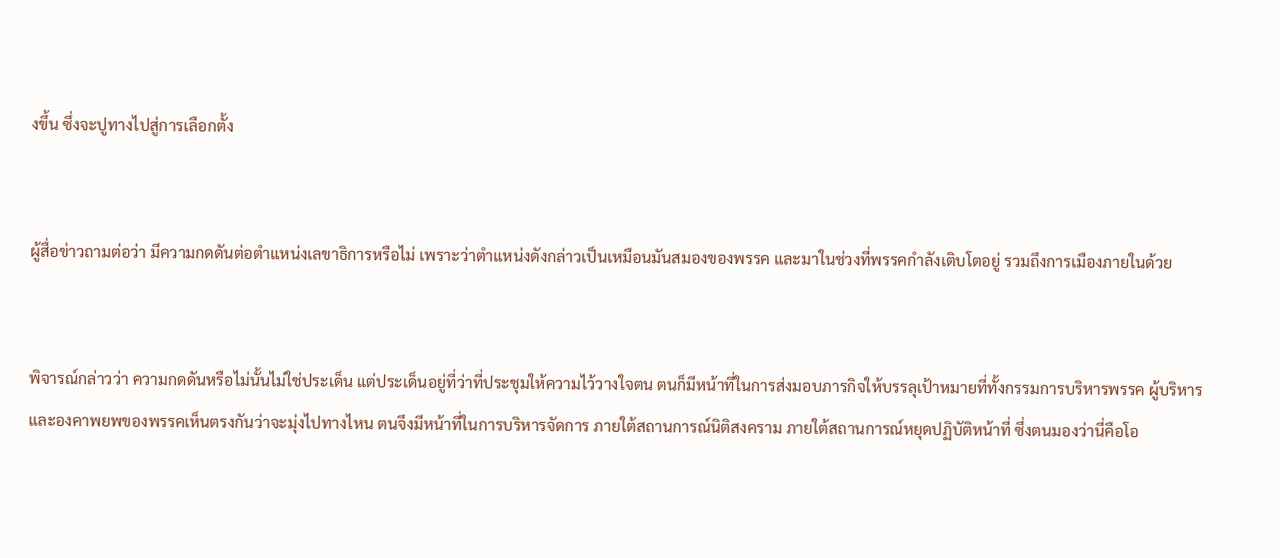งขึ้น ซึ่งจะปูทางไปสู่การเลือกตั้ง


ผู้สื่อข่าวถามต่อว่า มีความกดดันต่อตำแหน่งเลขาธิการหรือไม่ เพราะว่าตำแหน่งดังกล่าวเป็นเหมือนมันสมองของพรรค และมาในช่วงที่พรรคกำลังเติบโตอยู่ รวมถึงการเมืองภายในด้วย


พิจารณ์กล่าวว่า ความกดดันหรือไม่นั้นไม่ใช่ประเด็น แต่ประเด็นอยู่ที่ว่าที่ประชุมให้ความไว้วางใจตน ตนก็มีหน้าที่ในการส่งมอบภารกิจให้บรรลุเป้าหมายที่ทั้งกรรมการบริหารพรรค ผู้บริหาร และองคาพยพของพรรคเห็นตรงกันว่าจะมุ่งไปทางไหน ตนจึงมีหน้าที่ในการบริหารจัดการ ภายใต้สถานการณ์นิติสงคราม ภายใต้สถานการณ์หยุดปฏิบัติหน้าที่ ซึ่งตนมองว่านี่คือโอ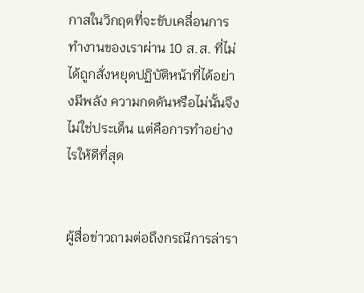กาสในวิกฤตที่จะขับเคลื่อนการทำงานของเราผ่าน 10 ส.ส. ที่ไม่ได้ถูกสั่งหยุดปฏิบัติหน้าที่ได้อย่างมีพลัง ความกดดันหรือไม่นั้นจึงไม่ใช่ประเด็น แต่คือการทำอย่างไรให้ดีที่สุด


ผู้สื่อข่าวถามต่อถึงกรณีการล่ารา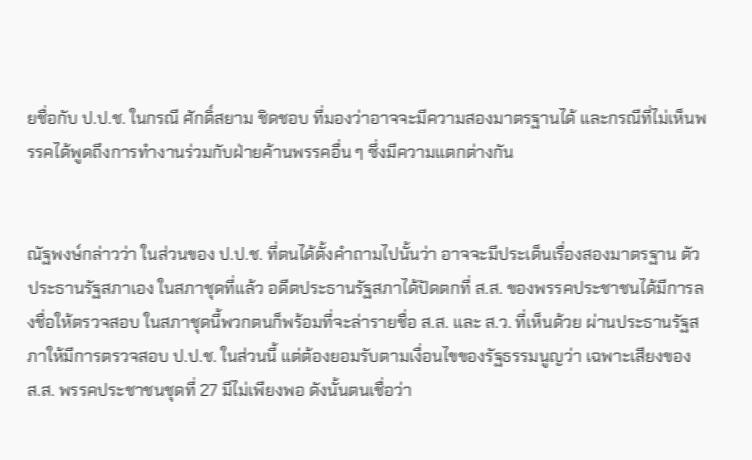ยชื่อกับ ป.ป.ช. ในกรณี ศักดิ์สยาม ชิดชอบ ที่มองว่าอาจจะมีความสองมาตรฐานได้ และกรณีที่ไม่เห็นพรรคได้พูดถึงการทำงานร่วมกับฝ่ายค้านพรรคอื่น ๆ ซึ่งมีความแตกต่างกัน


ณัฐพงษ์กล่าวว่า ในส่วนของ ป.ป.ช. ที่ตนได้ตั้งคำถามไปนั้นว่า อาจจะมีประเด็นเรื่องสองมาตรฐาน ตัวประธานรัฐสภาเอง ในสภาชุดที่แล้ว อดีตประธานรัฐสภาได้ปัดตกที่ ส.ส. ของพรรคประชาชนได้มีการลงชื่อให้ตรวจสอบ ในสภาชุดนี้พวกตนก็พร้อมที่จะล่ารายชื่อ ส.ส. และ ส.ว. ที่เห็นด้วย ผ่านประธานรัฐสภาให้มีการตรวจสอบ ป.ป.ช. ในส่วนนี้ แต่ต้องยอมรับตามเงื่อนไขของรัฐธรรมนูญว่า เฉพาะเสียงของ ส.ส. พรรคประชาชนชุดที่ 27 มีไม่เพียงพอ ดังนั้นตนเชื่อว่า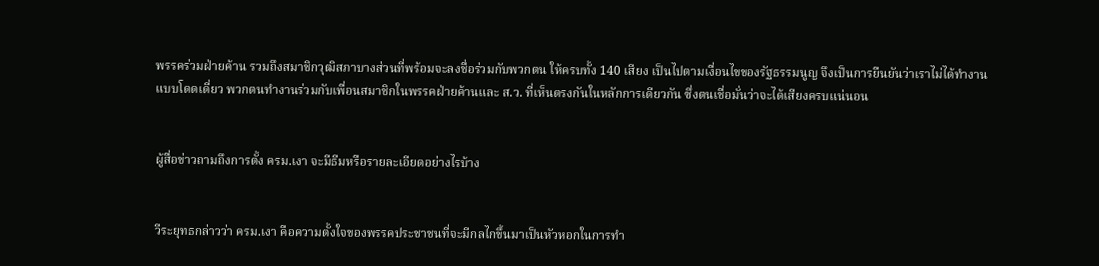พรรคร่วมฝ่ายค้าน รวมถึงสมาชิกวุฒิสภาบางส่วนที่พร้อมจะลงชื่อร่วมกับพวกตน ให้ครบทั้ง 140 เสียง เป็นไปตามเงื่อนไขของรัฐธรรมนูญ จึงเป็นการยืนยันว่าเราไม่ได้ทำงานแบบโดดเดี่ยว พวกตนทำงานร่วมกับเพื่อนสมาชิกในพรรคฝ่ายค้านและ ส.ว. ที่เห็นตรงกันในหลักการเดียวกัน ซึ่งตนเชื่อมั่นว่าจะได้เสียงครบแน่นอน


ผู้สื่อข่าวถามถึงการตั้ง ครม.เงา จะมีธีมหรือรายละเอียดอย่างไรบ้าง


วีระยุทธกล่าวว่า ครม.เงา คือความตั้งใจของพรรคประชาชนที่จะมีกลไกขึ้นมาเป็นหัวหอกในการทำ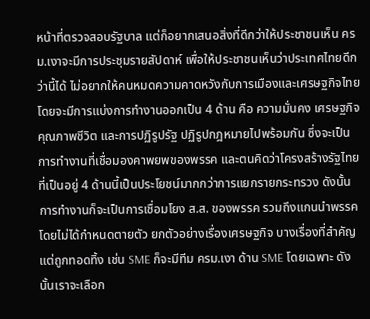หน้าที่ตรวจสอบรัฐบาล แต่ก็อยากเสนอสิ่งที่ดีกว่าให้ประชาชนเห็น ครม.เงาจะมีการประชุมรายสัปดาห์ เพื่อให้ประชาชนเห็นว่าประเทศไทยดีกว่านี้ได้ ไม่อยากให้คนหมดความคาดหวังกับการเมืองและเศรษฐกิจไทย โดยจะมีการแบ่งการทำงานออกเป็น 4 ด้าน คือ ความมั่นคง เศรษฐกิจ คุณภาพชีวิต และการปฏิรูปรัฐ ปฏิรูปกฎหมายไปพร้อมกัน ซึ่งจะเป็นการทำงานที่เชื่อมองคาพยพของพรรค และตนคิดว่าโครงสร้างรัฐไทยที่เป็นอยู่ 4 ด้านนี้เป็นประโยชน์มากกว่าการแยกรายกระทรวง ดังนั้นการทำงานก็จะเป็นการเชื่อมโยง ส.ส. ของพรรค รวมถึงแกนนำพรรค โดยไม่ได้กำหนดตายตัว ยกตัวอย่างเรื่องเศรษฐกิจ บางเรื่องที่สำคัญแต่ถูกทอดทิ้ง เช่น SME ก็จะมีทีม ครม.เงา ด้าน SME โดยเฉพาะ ดังนั้นเราจะเลือก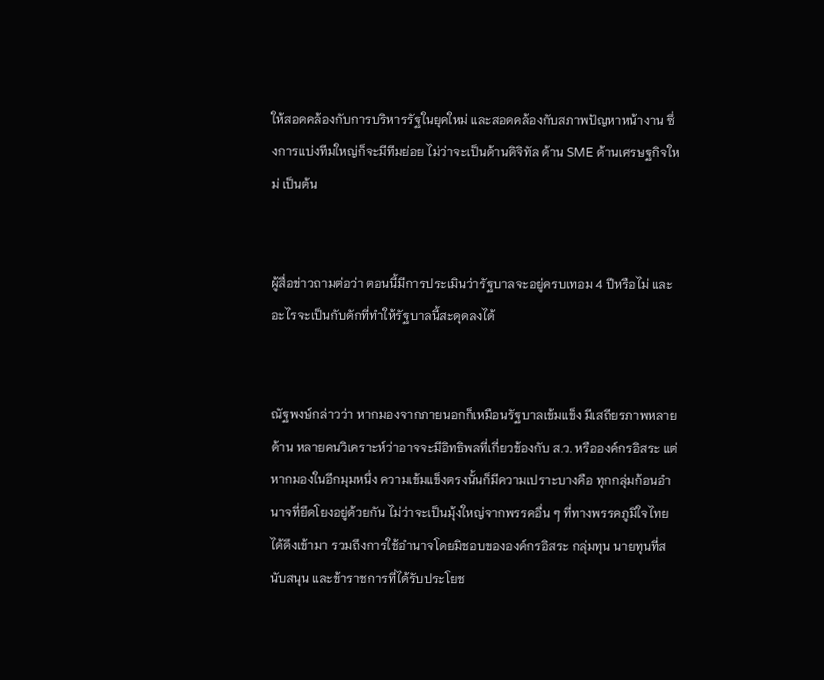ให้สอดคล้องกับการบริหารรัฐในยุคใหม่ และสอดคล้องกับสภาพปัญหาหน้างาน ซึ่งการแบ่งทีมใหญ่ก็จะมีทีมย่อย ไม่ว่าจะเป็นด้านดิจิทัล ด้าน SME ด้านเศรษฐกิจใหม่ เป็นต้น


ผู้สื่อข่าวถามต่อว่า ตอนนี้มีการประเมินว่ารัฐบาลจะอยู่ครบเทอม 4 ปีหรือไม่ และอะไรจะเป็นกับดักที่ทำให้รัฐบาลนี้สะดุดลงได้


ณัฐพงษ์กล่าวว่า หากมองจากภายนอกก็เหมือนรัฐบาลเข้มแข็ง มีเสถียรภาพหลายด้าน หลายคนวิเคราะห์ว่าอาจจะมีอิทธิพลที่เกี่ยวข้องกับ ส.ว. หรือองค์กรอิสระ แต่หากมองในอีกมุมหนึ่ง ความเข้มแข็งตรงนั้นก็มีความเปราะบางคือ ทุกกลุ่มก้อนอำนาจที่ยึดโยงอยู่ด้วยกัน ไม่ว่าจะเป็นมุ้งใหญ่จากพรรคอื่น ๆ ที่ทางพรรคภูมิใจไทยได้ดึงเข้ามา รวมถึงการใช้อำนาจโดยมิชอบขององค์กรอิสระ กลุ่มทุน นายทุนที่สนับสนุน และข้าราชการที่ได้รับประโยช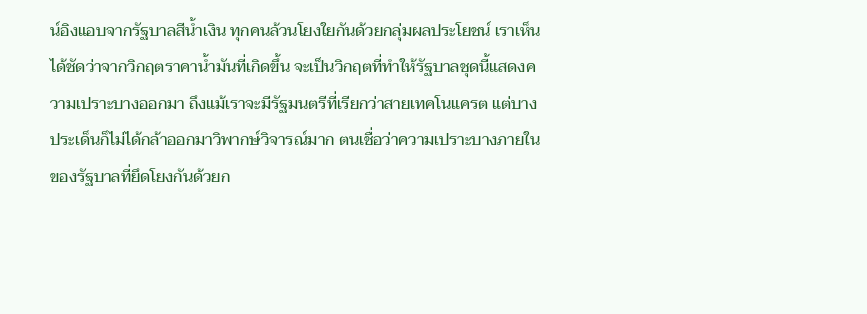น์อิงแอบจากรัฐบาลสีน้ำเงิน ทุกคนล้วนโยงใยกันด้วยกลุ่มผลประโยชน์ เราเห็นได้ชัดว่าจากวิกฤตราคาน้ำมันที่เกิดขึ้น จะเป็นวิกฤตที่ทำให้รัฐบาลชุดนี้แสดงความเปราะบางออกมา ถึงแม้เราจะมีรัฐมนตรีที่เรียกว่าสายเทคโนแครต แต่บางประเด็นก็ไม่ได้กล้าออกมาวิพากษ์วิจารณ์มาก ตนเชื่อว่าความเปราะบางภายในของรัฐบาลที่ยึดโยงกันด้วยก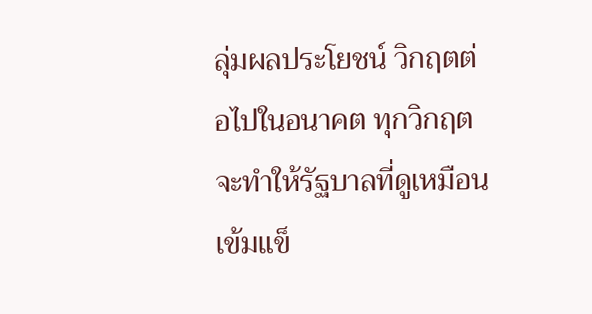ลุ่มผลประโยชน์ วิกฤตต่อไปในอนาคต ทุกวิกฤตจะทำให้รัฐบาลที่ดูเหมือนเข้มแข็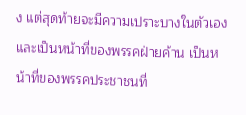ง แต่สุดท้ายจะมีความเปราะบางในตัวเอง และเป็นหน้าที่ของพรรคฝ่ายค้าน เป็นหน้าที่ของพรรคประชาชนที่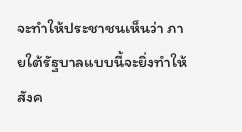จะทำให้ประชาชนเห็นว่า ภายใต้รัฐบาลแบบนี้จะยิ่งทำให้สังค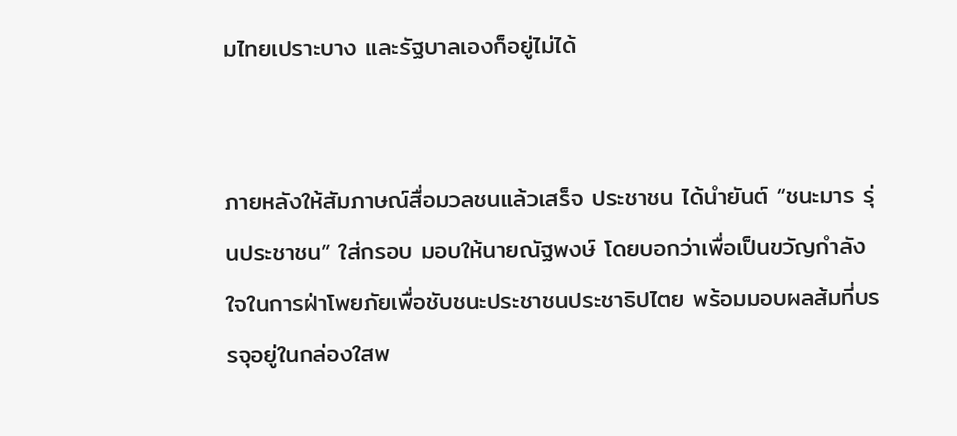มไทยเปราะบาง และรัฐบาลเองก็อยู่ไม่ได้


ภายหลังให้สัมภาษณ์สื่อมวลชนแล้วเสร็จ ประชาชน ได้นำยันต์ “ชนะมาร รุ่นประชาชน” ใส่กรอบ มอบให้นายณัฐพงษ์ โดยบอกว่าเพื่อเป็นขวัญกำลังใจในการฝ่าโพยภัยเพื่อชับชนะประชาชนประชาธิปไตย พร้อมมอบผลส้มที่บรรจุอยู่ในกล่องใสพ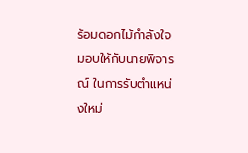ร้อมดอกไม้กำลังใจ มอบให้กับนายพิจารณ์ ในการรับตำแหน่งใหม่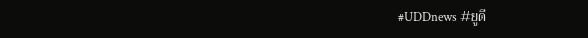#UDDnews #ยูดี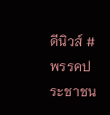ดีนิวส์ #พรรคประชาชน